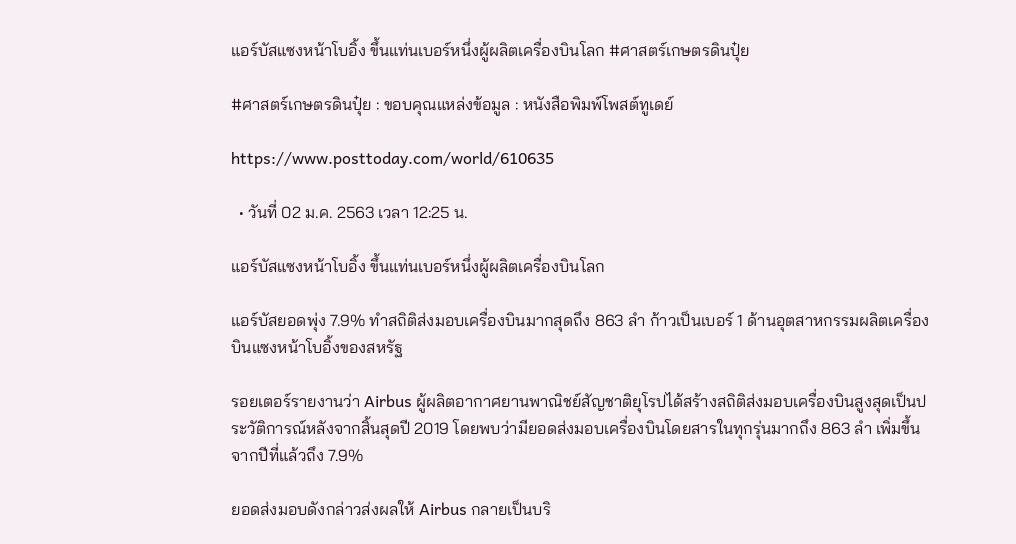แอร์บัสแซงหน้าโบอิ้ง ขึ้นแท่นเบอร์หนึ่งผู้ผลิตเครื่องบินโลก #ศาสตร์เกษตรดินปุ๋ย

#ศาสตร์เกษตรดินปุ๋ย : ขอบคุณแหล่งข้อมูล : หนังสือพิมพ์โพสต์ทูเดย์

https://www.posttoday.com/world/610635

  • วันที่ 02 ม.ค. 2563 เวลา 12:25 น.

แอร์บัสแซงหน้าโบอิ้ง ขึ้นแท่นเบอร์หนึ่งผู้ผลิตเครื่องบินโลก

แอร์บัสยอดพุ่ง 7.9% ทำสถิติส่งมอบเครื่องบินมากสุดถึง 863 ลำ ก้าวเป็นเบอร์ 1 ด้านอุตสาหกรรมผลิตเครื่องบินแซงหน้าโบอิ้งของสหรัฐ

รอยเตอร์รายงานว่า Airbus ผู้ผลิตอากาศยานพาณิชย์สัญชาติยุโรปได้สร้างสถิติส่งมอบเครื่องบินสูงสุดเป็นประวัติการณ์หลังจากสิ้นสุดปี 2019 โดยพบว่ามียอดส่งมอบเครื่องบินโดยสารในทุกรุ่นมากถึง 863 ลำ เพิ่มขึ้นจากปีที่แล้วถึง 7.9%

ยอดส่งมอบดังกล่าวส่งผลให้ Airbus กลายเป็นบริ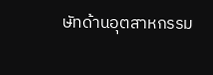ษัทด้านอุตสาหกรรม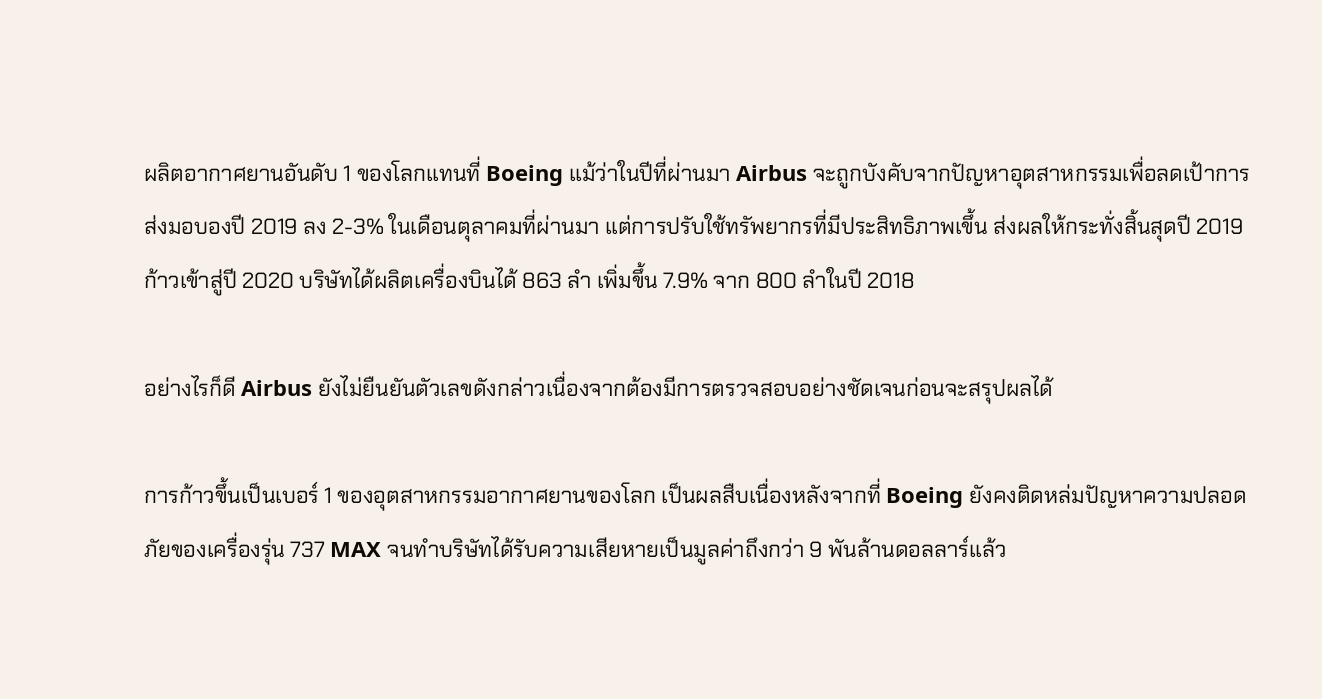ผลิตอากาศยานอันดับ 1 ของโลกแทนที่ Boeing แม้ว่าในปีที่ผ่านมา Airbus จะถูกบังคับจากปัญหาอุตสาหกรรมเพื่อลดเป้าการส่งมอบองปี 2019 ลง 2-3% ในเดือนตุลาคมที่ผ่านมา แต่การปรับใช้ทรัพยากรที่มีประสิทธิภาพเขึ้น ส่งผลให้กระทั่งสิ้นสุดปี 2019 ก้าวเข้าสู่ปี 2020 บริษัทได้ผลิตเครื่องบินได้ 863 ลำ เพิ่มขึ้น 7.9% จาก 800 ลำในปี 2018

อย่างไรก็ดี Airbus ยังไม่ยืนยันตัวเลขดังกล่าวเนื่องจากต้องมีการตรวจสอบอย่างชัดเจนก่อนจะสรุปผลได้

การก้าวขึ้นเป็นเบอร์ 1 ของอุตสาหกรรมอากาศยานของโลก เป็นผลสืบเนื่องหลังจากที่ Boeing ยังคงติดหล่มปัญหาความปลอดภัยของเครื่องรุ่น 737 MAX จนทำบริษัทได้รับความเสียหายเป็นมูลค่าถึงกว่า 9 พันล้านดอลลาร์แล้ว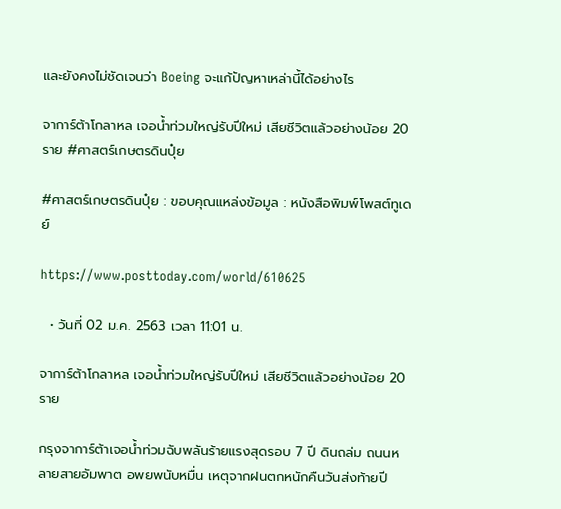และยังคงไม่ชัดเจนว่า Boeing จะแก้ปัญหาเหล่านี้ได้อย่างไร

จาการ์ต้าโกลาหล เจอน้ำท่วมใหญ่รับปีใหม่ เสียชีวิตแล้วอย่างน้อย 20 ราย #ศาสตร์เกษตรดินปุ๋ย

#ศาสตร์เกษตรดินปุ๋ย : ขอบคุณแหล่งข้อมูล : หนังสือพิมพ์โพสต์ทูเดย์

https://www.posttoday.com/world/610625

  • วันที่ 02 ม.ค. 2563 เวลา 11:01 น.

จาการ์ต้าโกลาหล เจอน้ำท่วมใหญ่รับปีใหม่ เสียชีวิตแล้วอย่างน้อย 20 ราย

กรุงจาการ์ต้าเจอน้ำท่วมฉับพลันร้ายแรงสุดรอบ 7 ปี ดินถล่ม ถนนหลายสายอัมพาต อพยพนับหมื่น เหตุจากฝนตกหนักคืนวันส่งท้ายปี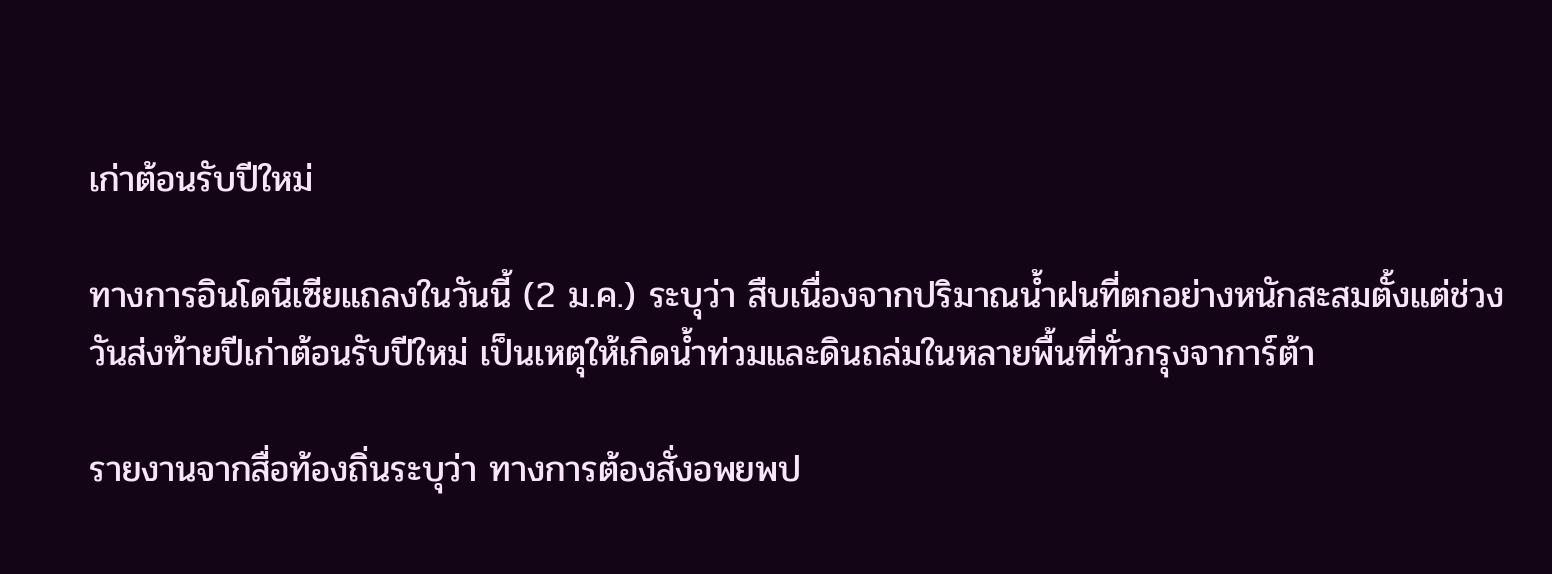เก่าต้อนรับปีใหม่

ทางการอินโดนีเซียแถลงในวันนี้ (2 ม.ค.) ระบุว่า สืบเนื่องจากปริมาณน้ำฝนที่ตกอย่างหนักสะสมตั้งแต่ช่วงวันส่งท้ายปีเก่าต้อนรับปีใหม่ เป็นเหตุให้เกิดน้ำท่วมและดินถล่มในหลายพื้นที่ทั่วกรุงจาการ์ต้า

รายงานจากสื่อท้องถิ่นระบุว่า ทางการต้องสั่งอพยพป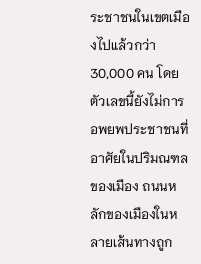ระชาชนในเขตเมืองไปแล้วกว่า 30,000 คน โดยตัวเลขนี้ยังไม่การอพยพประชาชนที่อาศัยในปริมณฑลของเมือง ถนนหลักของเมืองในหลายเส้นทางถูก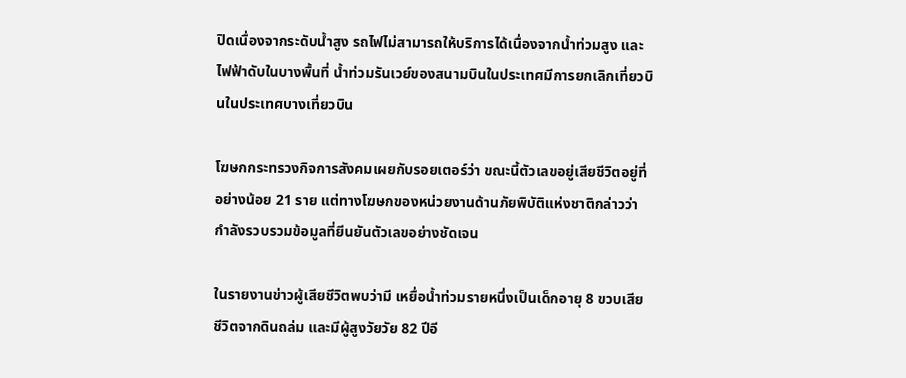ปิดเนื่องจากระดับน้ำสูง รถไฟไม่สามารถให้บริการได้เนื่องจากน้ำท่วมสูง และไฟฟ้าดับในบางพื้นที่ น้ำท่วมรันเวย์ของสนามบินในประเทศมีการยกเลิกเที่ยวบินในประเทศบางเที่ยวบิน

โฆษกกระทรวงกิจการสังคมเผยกับรอยเตอร์ว่า ขณะนี้ตัวเลขอยู่เสียชีวิตอยู่ที่อย่างน้อย 21 ราย แต่ทางโฆษกของหน่วยงานด้านภัยพิบัติแห่งชาติกล่าวว่า กำลังรวบรวมข้อมูลที่ยีนยันตัวเลขอย่างชัดเจน

ในรายงานข่าวผู้เสียชีวิตพบว่ามี เหยื่อน้ำท่วมรายหนึ่งเป็นเด็กอายุ 8 ขวบเสียชีวิตจากดินถล่ม และมีผู้สูงวัยวัย 82 ปีอี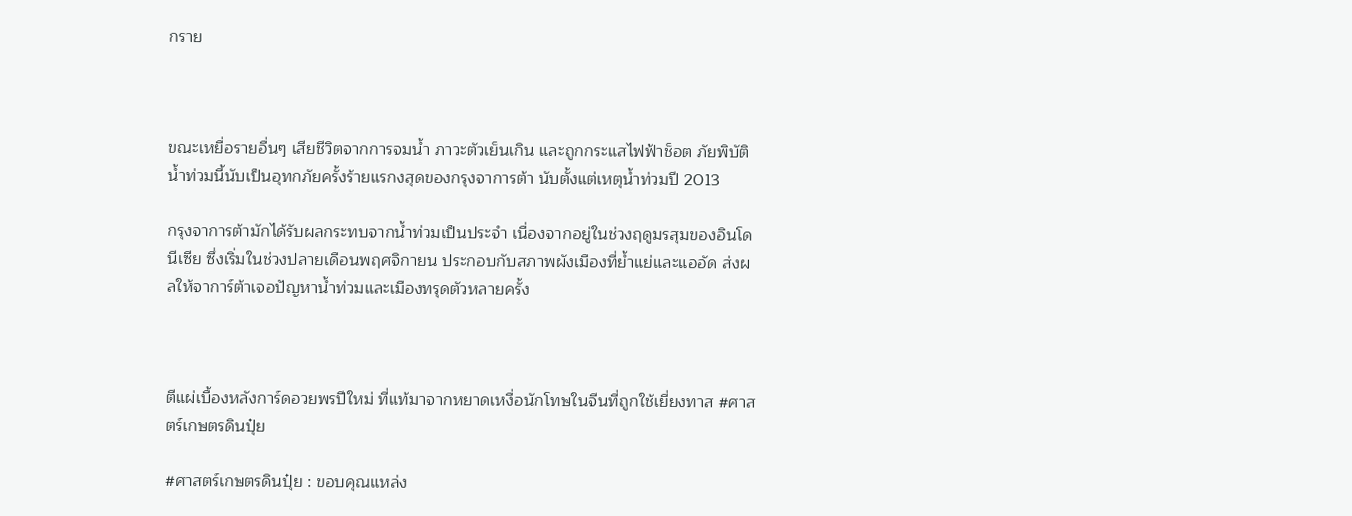กราย



ขณะเหยื่อรายอื่นๆ เสียชีวิตจากการจมน้ำ ภาวะตัวเย็นเกิน และถูกกระแสไฟฟ้าช็อต ภัยพิบัติน้ำท่วมนี้นับเป็นอุทกภัยครั้งร้ายแรกงสุดของกรุงจาการต้า นับตั้งแต่เหตุน้ำท่วมปี 2013

กรุงจาการต้ามักได้รับผลกระทบจากน้ำท่วมเป็นประจำ เนื่องจากอยู่ในช่วงฤดูมรสุมของอินโดนีเซีย ซึ่งเริ่มในช่วงปลายเดือนพฤศจิกายน ประกอบกับสภาพผังเมืองที่ย้ำแย่และแออัด ส่งผลให้จาการ์ต้าเจอปัญหาน้ำท่วมและเมืองทรุดตัวหลายครั้ง



ตีแผ่เบื้องหลังการ์ดอวยพรปีใหม่ ที่แท้มาจากหยาดเหงื่อนักโทษในจีนที่ถูกใช้เยี่ยงทาส #ศาสตร์เกษตรดินปุ๋ย

#ศาสตร์เกษตรดินปุ๋ย : ขอบคุณแหล่ง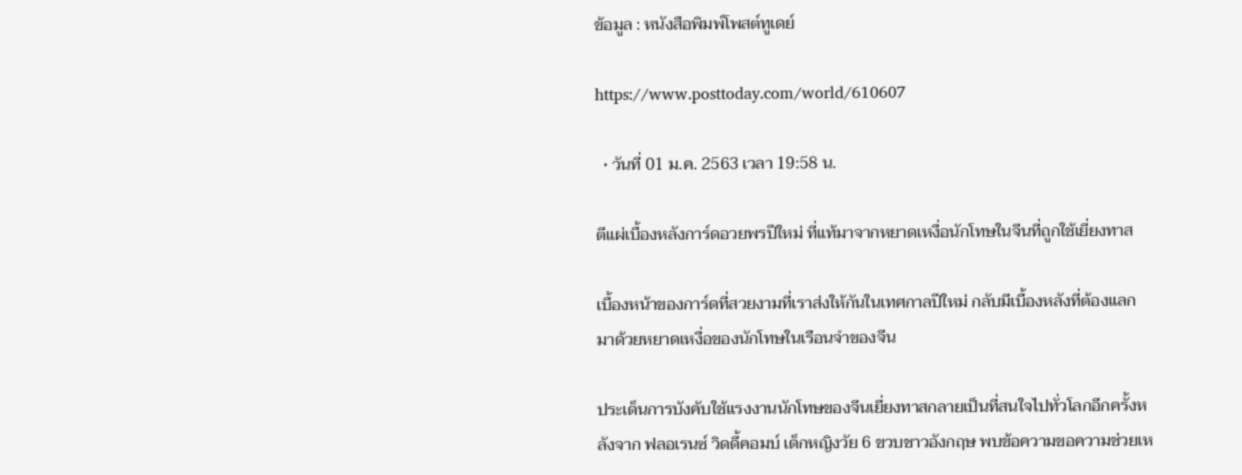ข้อมูล : หนังสือพิมพ์โพสต์ทูเดย์

https://www.posttoday.com/world/610607

  • วันที่ 01 ม.ค. 2563 เวลา 19:58 น.

ตีแผ่เบื้องหลังการ์ดอวยพรปีใหม่ ที่แท้มาจากหยาดเหงื่อนักโทษในจีนที่ถูกใช้เยี่ยงทาส

เบื้องหน้าของการ์ดที่สวยงามที่เราส่งให้กันในเทศกาลปีใหม่ กลับมีเบื้องหลังที่ต้องแลกมาด้วยหยาดเหงื่อของนักโทษในเรือนจำของจีน

ประเด็นการบังคับใช้แรงงานนักโทษของจีนเยี่ยงทาสกลายเป็นที่สนใจไปทั่วโลกอีกครั้งหลังจาก ฟลอเรนซ์ วิดดี้คอมบ์ เด็กหญิงวัย 6 ขวบชาวอังกฤษ พบข้อความขอความช่วยเห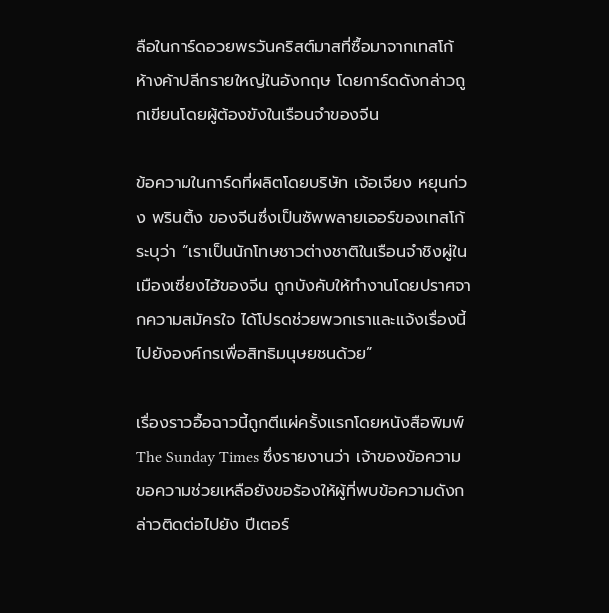ลือในการ์ดอวยพรวันคริสต์มาสที่ซื้อมาจากเทสโก้ ห้างค้าปลีกรายใหญ่ในอังกฤษ โดยการ์ดดังกล่าวถูกเขียนโดยผู้ต้องขังในเรือนจำของจีน

ข้อความในการ์ดที่ผลิตโดยบริษัท เจ้อเจียง หยุนก่วง พรินติ้ง ของจีนซึ่งเป็นซัพพลายเออร์ของเทสโก้ ระบุว่า “เราเป็นนักโทษชาวต่างชาติในเรือนจำชิงผู่ในเมืองเซี่ยงไฮ้ของจีน ถูกบังคับให้ทำงานโดยปราศจากความสมัครใจ ได้โปรดช่วยพวกเราและแจ้งเรื่องนี้ไปยังองค์กรเพื่อสิทธิมนุษยชนด้วย”

เรื่องราวอื้อฉาวนี้ถูกตีแผ่ครั้งแรกโดยหนังสือพิมพ์ The Sunday Times ซึ่งรายงานว่า เจ้าของข้อความขอความช่วยเหลือยังขอร้องให้ผู้ที่พบข้อความดังกล่าวติดต่อไปยัง ปีเตอร์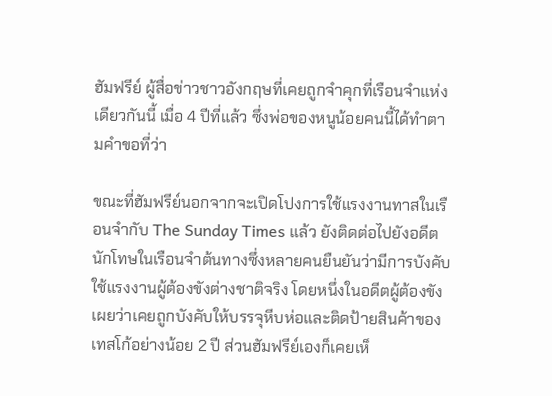ฮัมฟรีย์ ผู้สื่อข่าวชาวอังกฤษที่เคยถูกจำคุกที่เรือนจำแห่งเดียวกันนี้ เมื่อ 4 ปีที่แล้ว ซึ่งพ่อของหนูน้อยคนนี้ได้ทำตามคำขอที่ว่า

ขณะที่ฮัมฟรีย์นอกจากจะเปิดโปงการใช้แรงงานทาสในเรือนจำกับ The Sunday Times แล้ว ยังติดต่อไปยังอดีตนักโทษในเรือนจำต้นทางซึ่งหลายคนยืนยันว่ามีการบังคับใช้แรงงานผู้ต้องขังต่างชาติจริง โดยหนึ่งในอดีตผู้ต้องขังเผยว่าเคยถูกบังคับให้บรรจุหีบห่อและติดป้ายสินค้าของเทสโก้อย่างน้อย 2 ปี ส่วนฮัมฟรีย์เองก็เคยเห็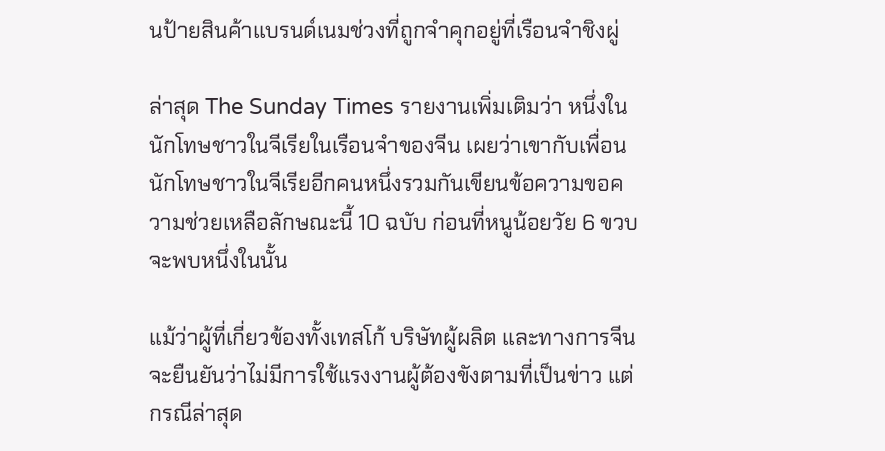นป้ายสินค้าแบรนด์เนมช่วงที่ถูกจำคุกอยู่ที่เรือนจำชิงผู่

ล่าสุด The Sunday Times รายงานเพิ่มเติมว่า หนึ่งในนักโทษชาวในจีเรียในเรือนจำของจีน เผยว่าเขากับเพื่อนนักโทษชาวในจีเรียอีกคนหนึ่งรวมกันเขียนข้อความขอความช่วยเหลือลักษณะนี้ 10 ฉบับ ก่อนที่หนูน้อยวัย 6 ขวบจะพบหนึ่งในนั้น

แม้ว่าผู้ที่เกี่ยวข้องทั้งเทสโก้ บริษัทผู้ผลิต และทางการจีนจะยืนยันว่าไม่มีการใช้แรงงานผู้ต้องขังตามที่เป็นข่าว แต่กรณีล่าสุด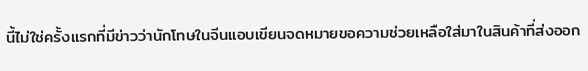นี้ไม่ใช่ครั้งแรกที่มีข่าวว่านักโทษในจีนแอบเขียนจดหมายขอความช่วยเหลือใส่มาในสินค้าที่ส่งออก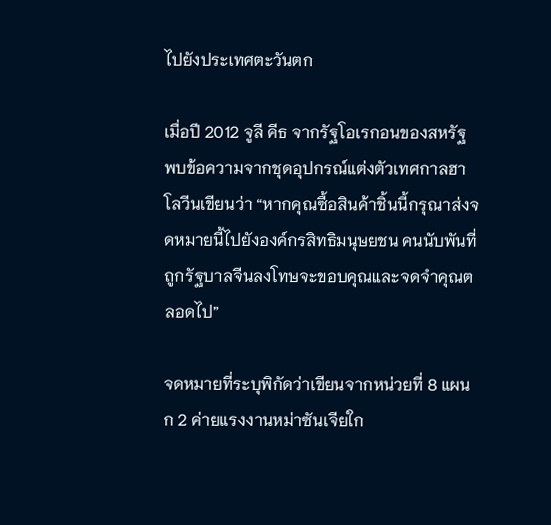ไปยังประเทศตะวันตก

เมื่อปี 2012 จูลี คีธ จากรัฐโอเรกอนของสหรัฐ พบข้อความจากชุดอุปกรณ์แต่งตัวเทศกาลฮาโลวีนเขียนว่า “หากคุณซื้อสินค้าชิ้นนี้กรุณาส่งจดหมายนี้ไปยังองค์กรสิทธิมนุษยชน คนนับพันที่ถูกรัฐบาลจีนลงโทษจะขอบคุณและจดจำคุณตลอดไป”

จดหมายที่ระบุพิกัดว่าเขียนจากหน่วยที่ 8 แผนก 2 ค่ายแรงงานหม่าซันเจียใก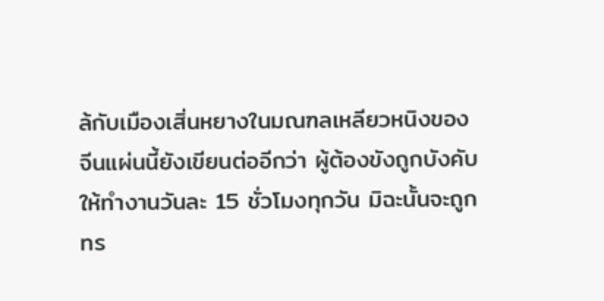ล้กับเมืองเสิ่นหยางในมณฑลเหลียวหนิงของจีนแผ่นนี้ยังเขียนต่ออีกว่า ผู้ต้องขังถูกบังคับให้ทำงานวันละ 15 ชั่วโมงทุกวัน มิฉะนั้นจะถูกทร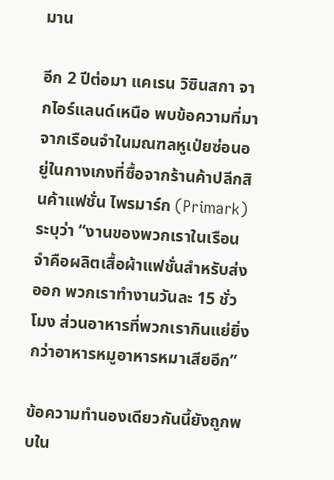มาน

อีก 2 ปีต่อมา แคเรน วิซินสกา จากไอร์แลนด์เหนือ พบข้อความที่มาจากเรือนจำในมณฑลหูเป่ยซ่อนอยู่ในกางเกงที่ซื้อจากร้านค้าปลีกสินค้าแฟชั่น ไพรมาร์ก (Primark) ระบุว่า “งานของพวกเราในเรือนจำคือผลิตเสื้อผ้าแฟชั่นสำหรับส่งออก พวกเราทำงานวันละ 15 ชั่วโมง ส่วนอาหารที่พวกเรากินแย่ยิ่งกว่าอาหารหมูอาหารหมาเสียอีก”

ข้อความทำนองเดียวกันนี้ยังถูกพบใน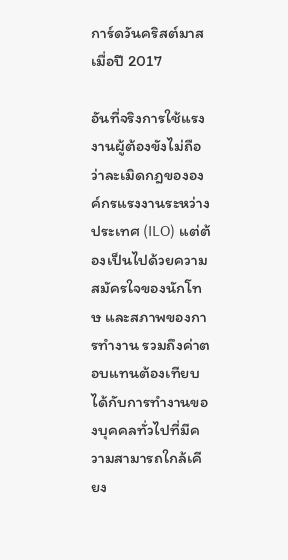การ์ดวันคริสต์มาสเมื่อปี 2017

อันที่จริงการใช้แรงงานผู้ต้องขังไม่ถือว่าละเมิดกฎขององค์กรแรงงานระหว่างประเทศ (ILO) แต่ต้องเป็นไปด้วยความสมัครใจของนักโทษ และสภาพของการทำงาน รวมถึงค่าตอบแทนต้องเทียบได้กับการทำงานของบุคคลทั่วไปที่มีความสามารถใกล้เคียง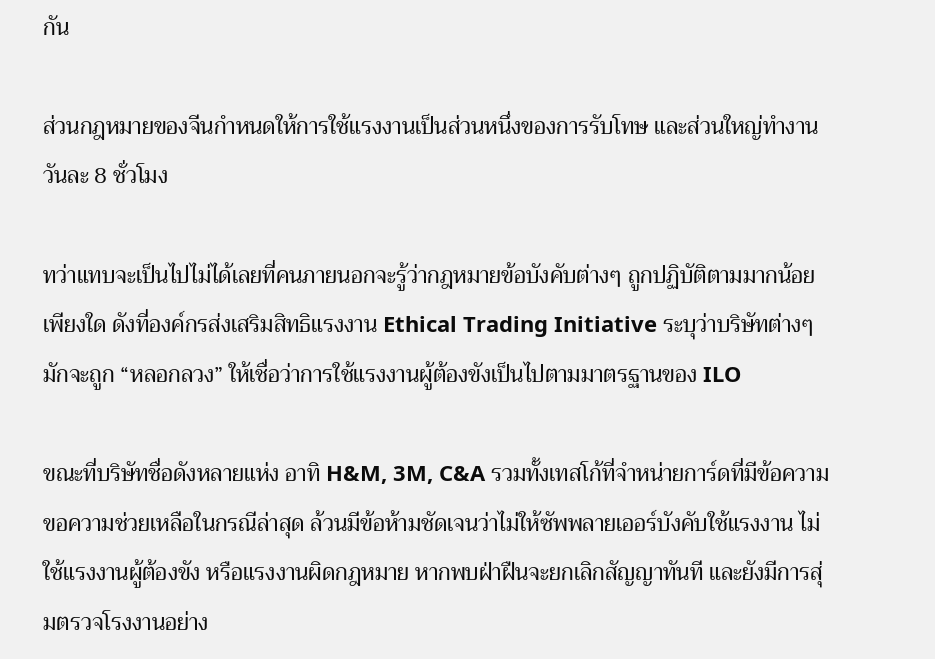กัน

ส่วนกฎหมายของจีนกำหนดให้การใช้แรงงานเป็นส่วนหนึ่งของการรับโทษ และส่วนใหญ่ทำงานวันละ 8 ชั่วโมง

ทว่าแทบจะเป็นไปไม่ได้เลยที่คนภายนอกจะรู้ว่ากฎหมายข้อบังคับต่างๆ ถูกปฏิบัติตามมากน้อยเพียงใด ดังที่องค์กรส่งเสริมสิทธิแรงงาน Ethical Trading Initiative ระบุว่าบริษัทต่างๆ มักจะถูก “หลอกลวง” ให้เชื่อว่าการใช้แรงงานผู้ต้องขังเป็นไปตามมาตรฐานของ ILO

ขณะที่บริษัทชื่อดังหลายแห่ง อาทิ H&M, 3M, C&A รวมทั้งเทสโก้ที่จำหน่ายการ์ดที่มีข้อความขอความช่วยเหลือในกรณีล่าสุด ล้วนมีข้อห้ามชัดเจนว่าไม่ให้ซัพพลายเออร์บังคับใช้แรงงาน ไม่ใช้แรงงานผู้ต้องขัง หรือแรงงานผิดกฎหมาย หากพบฝ่าฝืนจะยกเลิกสัญญาทันที และยังมีการสุ่มตรวจโรงงานอย่าง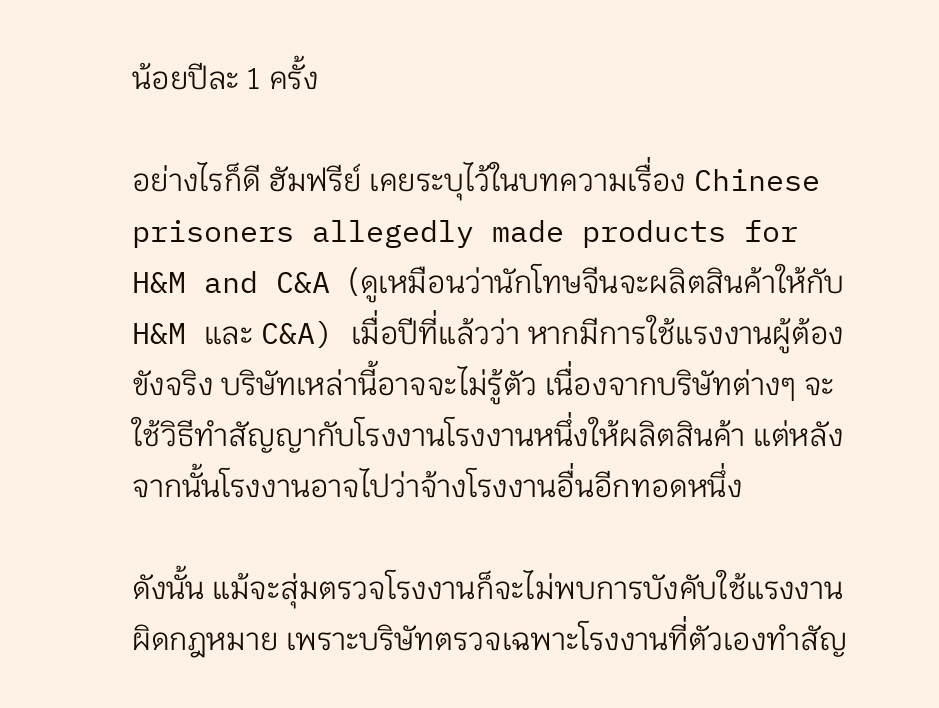น้อยปีละ 1 ครั้ง

อย่างไรก็ดี ฮัมฟรีย์ เคยระบุไว้ในบทความเรื่อง Chinese prisoners allegedly made products for H&M and C&A (ดูเหมือนว่านักโทษจีนจะผลิตสินค้าให้กับ H&M และ C&A) เมื่อปีที่แล้วว่า หากมีการใช้แรงงานผู้ต้องขังจริง บริษัทเหล่านี้อาจจะไม่รู้ตัว เนื่องจากบริษัทต่างๆ จะใช้วิธีทำสัญญากับโรงงานโรงงานหนึ่งให้ผลิตสินค้า แต่หลังจากนั้นโรงงานอาจไปว่าจ้างโรงงานอื่นอีกทอดหนึ่ง

ดังนั้น แม้จะสุ่มตรวจโรงงานก็จะไม่พบการบังคับใช้แรงงานผิดกฎหมาย เพราะบริษัทตรวจเฉพาะโรงงานที่ตัวเองทำสัญ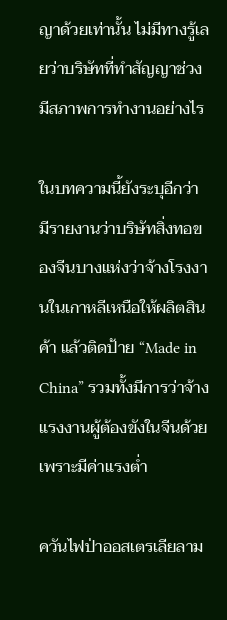ญาด้วยเท่านั้น ไม่มีทางรู้เลยว่าบริษัทที่ทำสัญญาช่วงมีสภาพการทำงานอย่างไร

ในบทความนี้ยังระบุอีกว่า มีรายงานว่าบริษัทสิ่งทอของจีนบางแห่งว่าจ้างโรงงานในเกาหลีเหนือให้ผลิตสินค้า แล้วติดป้าย “Made in China” รวมทั้งมีการว่าจ้างแรงงานผู้ต้องขังในจีนด้วย เพราะมีค่าแรงต่ำ

ควันไฟป่าออสเตรเลียลาม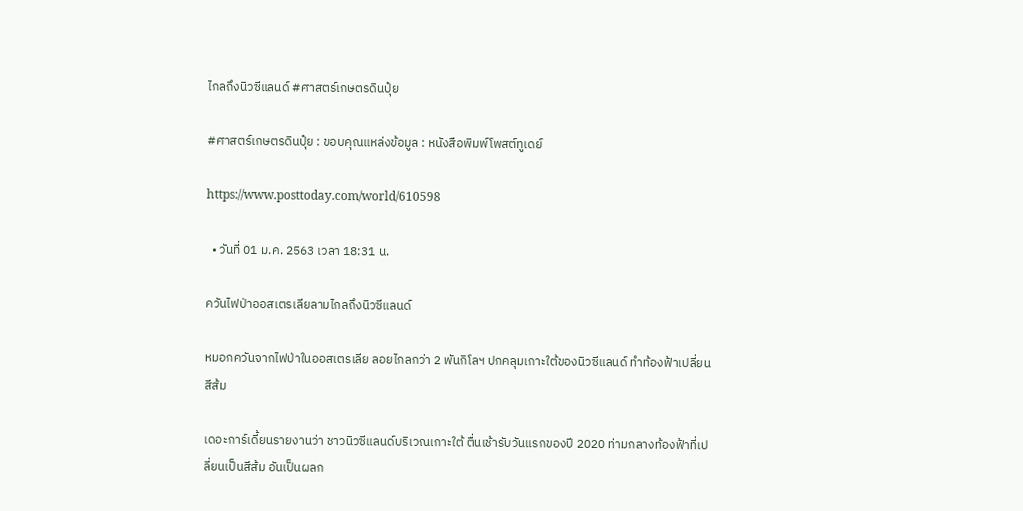ไกลถึงนิวซีแลนด์ #ศาสตร์เกษตรดินปุ๋ย

#ศาสตร์เกษตรดินปุ๋ย : ขอบคุณแหล่งข้อมูล : หนังสือพิมพ์โพสต์ทูเดย์

https://www.posttoday.com/world/610598

  • วันที่ 01 ม.ค. 2563 เวลา 18:31 น.

ควันไฟป่าออสเตรเลียลามไกลถึงนิวซีแลนด์

หมอกควันจากไฟป่าในออสเตรเลีย ลอยไกลกว่า 2 พันกิโลฯ ปกคลุมเกาะใต้ของนิวซีแลนด์ ทำท้องฟ้าเปลี่ยนสีส้ม

เดอะการ์เดี้ยนรายงานว่า ชาวนิวซีแลนด์บริเวณเกาะใต้ ตื่นเช้ารับวันแรกของปี 2020 ท่ามกลางท้องฟ้าที่เปลี่ยนเป็นสีส้ม อันเป็นผลก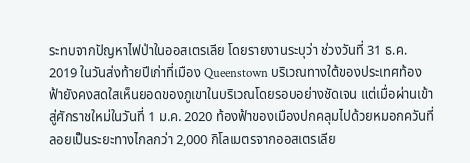ระทบจากปัญหาไฟป่าในออสเตรเลีย โดยรายงานระบุว่า ช่วงวันที่ 31 ธ.ค. 2019 ในวันส่งท้ายปีเก่าที่เมือง Queenstown บริเวณทางใต้ของประเทศท้องฟ้ายังคงสดใสเห็นยอดของภูเขาในบริเวณโดยรอบอย่างชัดเจน แต่เมื่อผ่านเข้าสู่ศักราชใหม่ในวันที่ 1 ม.ค. 2020 ท้องฟ้าของเมืองปกคลุมไปด้วยหมอกควันที่ลอยเป็นระยะทางไกลกว่า 2,000 กิโลเมตรจากออสเตรเลีย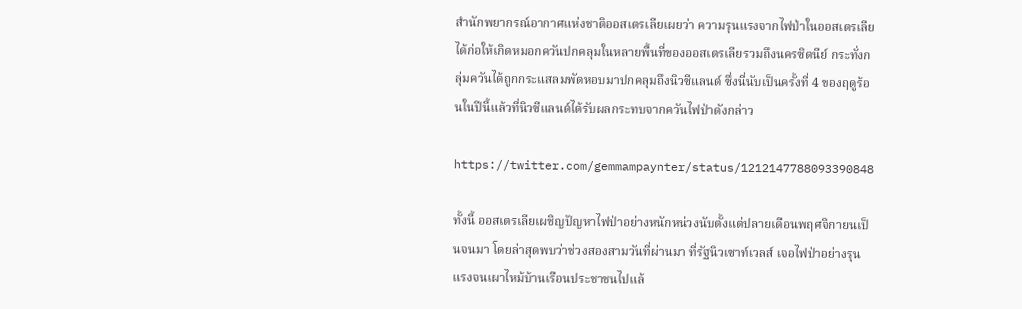สำนักพยากรณ์อากาศแห่งชาติออสเตรเลียเผยว่า ความรุนแรงจากไฟป่าในออสเตรเลียได้ก่อให้เกิดหมอกควันปกคลุมในหลายพื้นที่ของออสเตรเลียรวมถึงนครซิดนีย์ กระทั่งกลุ่มควันได้ถูกกระแสลมพัดหอบมาปกคลุมถึงนิวซีแลนด์ ซึ่งนี่นับเป็นครั้งที่ 4 ของฤดูร้อนในปีนี้แล้วที่นิวซีแลนด์ได้รับผลกระทบจากควันไฟป่าดังกล่าว

https://twitter.com/gemmampaynter/status/1212147788093390848

ทั้งนี้ ออสเตรเลียเผชิญปัญหาไฟป่าอย่างหนักหน่วงนับตั้งแต่ปลายเดือนพฤศจิกายนเป็นจนมา โดยล่าสุดพบว่าช่วงสองสามวันที่ผ่านมา ที่รัฐนิวเซาท์เวลส์ เจอไฟป่าอย่างรุนแรงจนเผาไหม้บ้านเรือนประชาชนไปแล้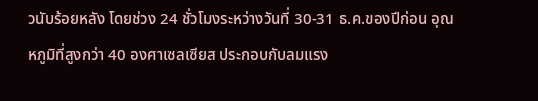วนับร้อยหลัง โดยช่วง 24 ชั่วโมงระหว่างวันที่ 30-31 ธ.ค.ของปีก่อน อุณหภูมิที่สูงกว่า 40 องศาเซลเซียส ประกอบกับลมแรง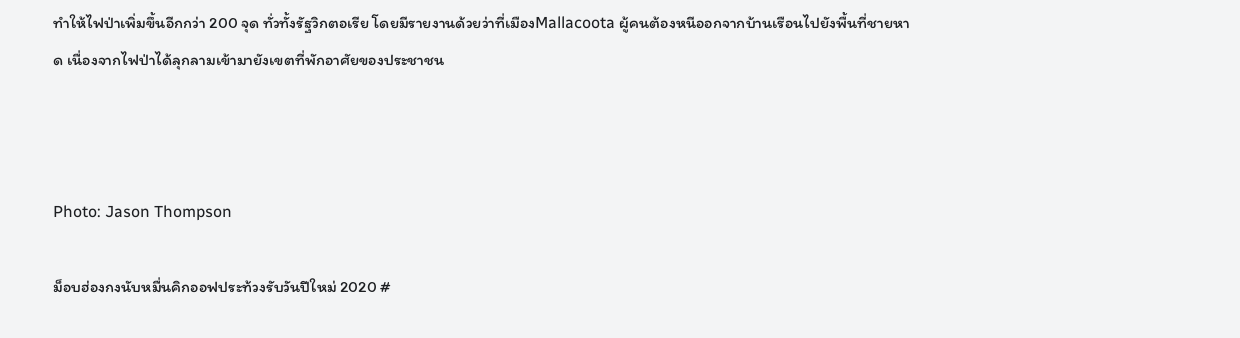ทำให้ไฟป่าเพิ่มขึ้นอีกกว่า 200 จุด ทั่วทั้งรัฐวิกตอเรีย โดยมีรายงานด้วยว่าที่เมืองMallacoota ผู้คนต้องหนีออกจากบ้านเรือนไปยังพื้นที่ชายหาด เนื่องจากไฟป่าได้ลุกลามเข้ามายังเขตที่พักอาศัยของประชาชน



Photo: Jason Thompson

ม็อบฮ่องกงนับหมื่นคิกออฟประท้วงรับวันปีใหม่ 2020 #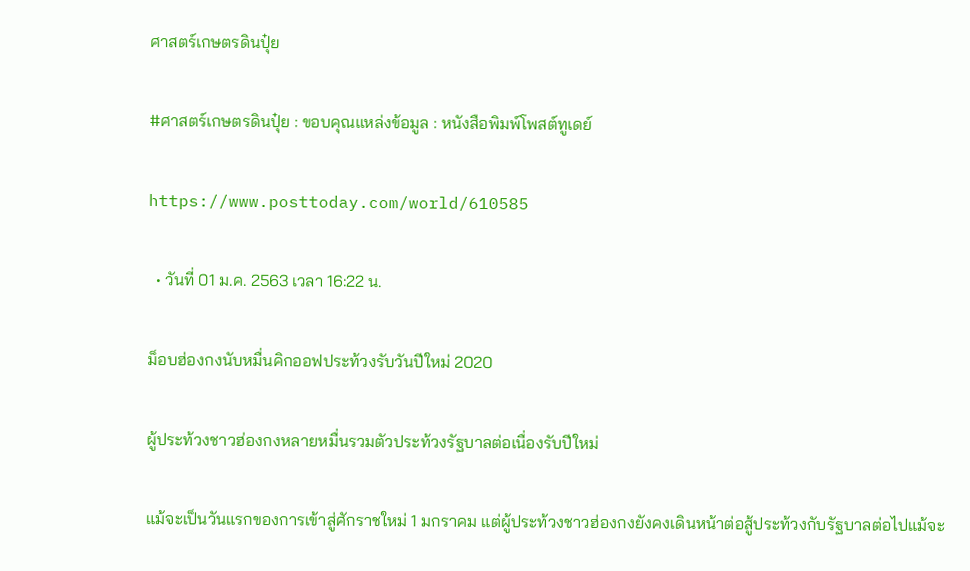ศาสตร์เกษตรดินปุ๋ย

#ศาสตร์เกษตรดินปุ๋ย : ขอบคุณแหล่งข้อมูล : หนังสือพิมพ์โพสต์ทูเดย์

https://www.posttoday.com/world/610585

  • วันที่ 01 ม.ค. 2563 เวลา 16:22 น.

ม็อบฮ่องกงนับหมื่นคิกออฟประท้วงรับวันปีใหม่ 2020

ผู้ประท้วงชาวฮ่องกงหลายหมื่นรวมตัวประท้วงรัฐบาลต่อเนื่องรับปีใหม่

แม้จะเป็นวันแรกของการเข้าสู่ศักราชใหม่ 1 มกราคม แต่ผู้ประท้วงชาวฮ่องกงยังคงเดินหน้าต่อสู้ประท้วงกับรัฐบาลต่อไปแม้จะ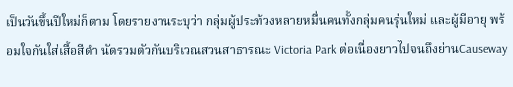เป็นวันขึ้นปีใหม่ก็ตาม โดยรายงานระบุว่า กลุ่มผู้ประท้วงหลายหมื่นคนทั้งกลุ่มคนรุ่นใหม่ และผู้มีอายุ พร้อมใจกันใส่เสื้อสีดำ นัดรวมตัวกันบริเวณสวนสาธารณะ Victoria Park ต่อเนื่องยาวไปจนถึงย่านCauseway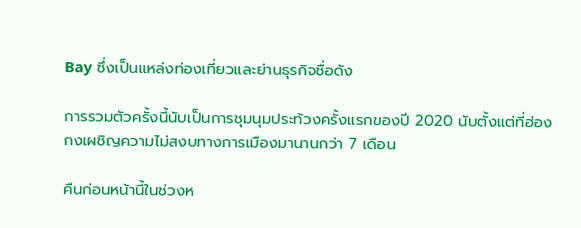Bay ซึ่งเป็นแหล่งท่องเที่ยวและย่านธุรกิจชื่อดัง

การรวมตัวครั้งนี้นับเป็นการชุมนุมประท้วงครั้งแรกของปี 2020 นับตั้งแต่ที่ฮ่องกงเผชิญความไม่สงบทางการเมืองมานานกว่า 7 เดือน

คืนก่อนหน้านี้ในช่วงห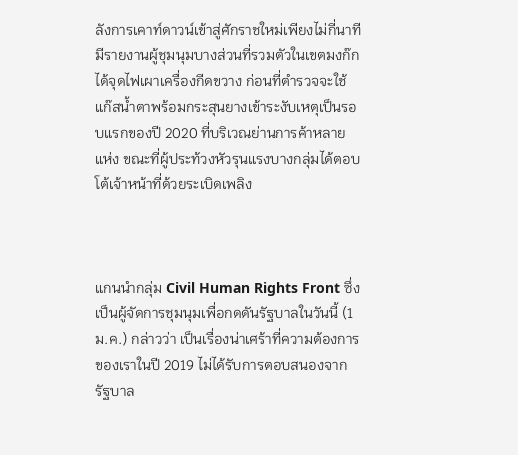ลังการเคาท์ดาวน์เข้าสู่ศักราชใหม่เพียงไม่กี่นาที มีรายงานผู้ชุมนุมบางส่วนที่รวมตัวในเขตมงก๊กได้จุดไฟเผาเครื่องกีดขวาง ก่อนที่ตำรวจจะใช้แก๊สน้ำตาพร้อมกระสุนยางเข้าระงับเหตุเป็นรอบแรกของปี 2020 ที่บริเวณย่านการค้าหลายแห่ง ขณะที่ผู้ประท้วงหัวรุนแรงบางกลุ่มได้ตอบโต้เจ้าหน้าที่ด้วยระเบิดเพลิง



แกนนำกลุ่ม Civil Human Rights Front ซึ่งเป็นผู้จัดการชุมนุมเพื่อกดดันรัฐบาลในวันนี้ (1 ม.ค.) กล่าวว่า เป็นเรื่องน่าเศร้าที่ความต้องการของเราในปี 2019 ไม่ได้รับการตอบสนองจากรัฐบาล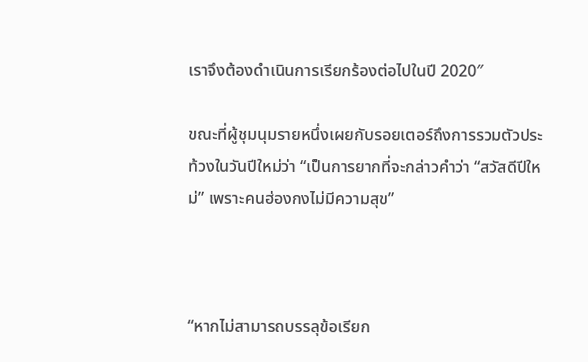เราจึงต้องดำเนินการเรียกร้องต่อไปในปี 2020″

ขณะที่ผู้ชุมนุมรายหนึ่งเผยกับรอยเตอร์ถึงการรวมตัวประท้วงในวันปีใหม่ว่า “เป็นการยากที่จะกล่าวคำว่า “สวัสดีปีใหม่” เพราะคนฮ่องกงไม่มีความสุข”



“หากไม่สามารถบรรลุข้อเรียก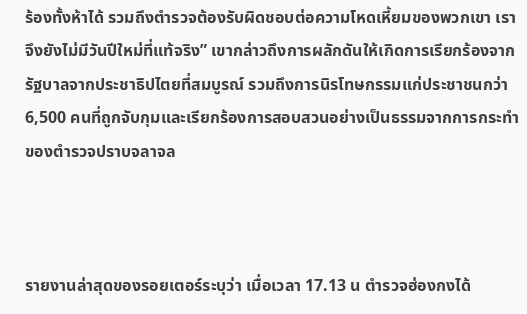ร้องทั้งห้าได้ รวมถึงตำรวจต้องรับผิดชอบต่อความโหดเหี้ยมของพวกเขา เราจึงยังไม่มีวันปีใหม่ที่แท้จริง” เขากล่าวถึงการผลักดันให้เกิดการเรียกร้องจากรัฐบาลจากประชาธิปไตยที่สมบูรณ์ รวมถึงการนิรโทษกรรมแก่ประชาชนกว่า 6,500 คนที่ถูกจับกุมและเรียกร้องการสอบสวนอย่างเป็นธรรมจากการกระทำของตำรวจปราบจลาจล



รายงานล่าสุดของรอยเตอร์ระบุว่า เมื่อเวลา 17.13 น ตำรวจฮ่องกงได้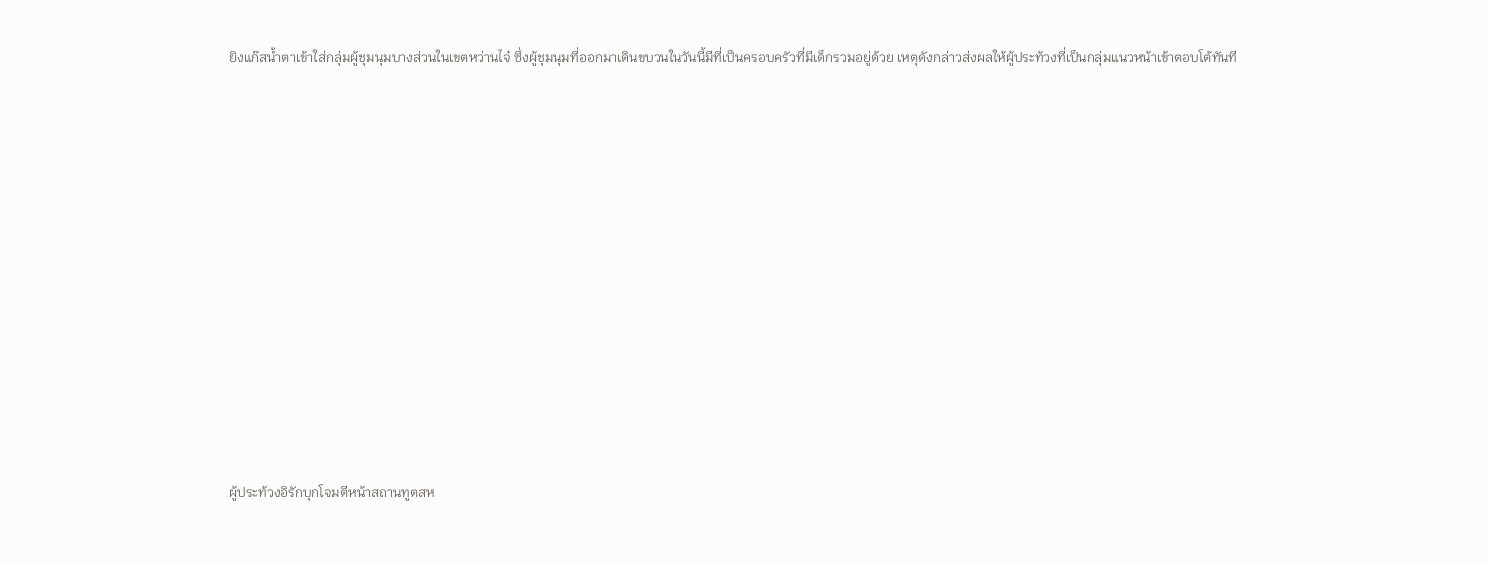ยิงแก๊สน้ำตาเข้าใส่กลุ่มผู้ชุมนุมบางส่วนในเขตหว่านไจ๋ ซึ่งผู้ชุมนุมที่ออกมาเดินขบวนในวันนี้มีที่เป็นครอบครัวที่มีเด็กรวมอยู่ด้วย เหตุดังกล่าวส่งผลให้ผู้ประท้วงที่เป็นกลุ่มแนวหน้าเข้าตอบโต้ทันที













ผู้ประท้วงอิรักบุกโจมตีหน้าสถานทูตสห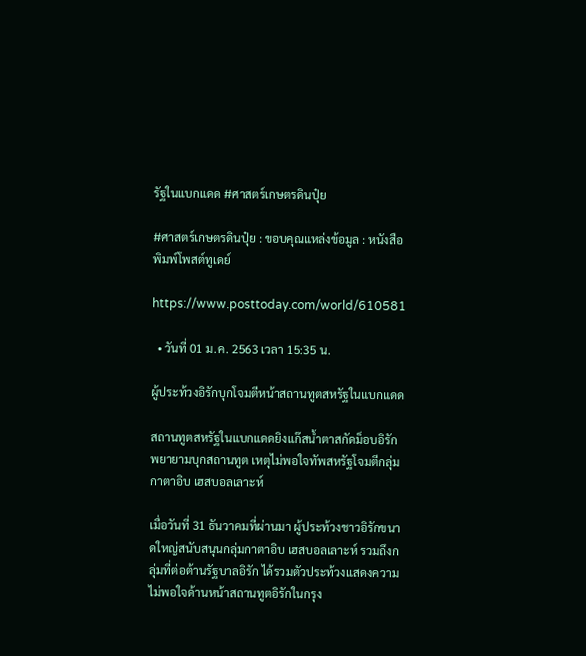รัฐในแบกแดด #ศาสตร์เกษตรดินปุ๋ย

#ศาสตร์เกษตรดินปุ๋ย : ขอบคุณแหล่งข้อมูล : หนังสือพิมพ์โพสต์ทูเดย์

https://www.posttoday.com/world/610581

  • วันที่ 01 ม.ค. 2563 เวลา 15:35 น.

ผู้ประท้วงอิรักบุกโจมตีหน้าสถานทูตสหรัฐในแบกแดด

สถานทูตสหรัฐในแบกแดดยิงแก๊สน้ำตาสกัดม็อบอิรักพยายามบุกสถานทูต เหตุไม่พอใจทัพสหรัฐโจมตีกลุ่มกาตาอิบ เฮสบอลเลาะห์

เมื่อวันที่ 31 ธันวาคมที่ผ่านมา ผู้ประท้วงชาวอิรักขนาดใหญ่สนับสนุนกลุ่มกาตาอิบ เฮสบอลเลาะห์ รวมถึงกลุ่มที่ต่อต้านรัฐบาลอิรัก ได้รวมตัวประท้วงแสดงความไม่พอใจด้านหน้าสถานทูตอิรักในกรุง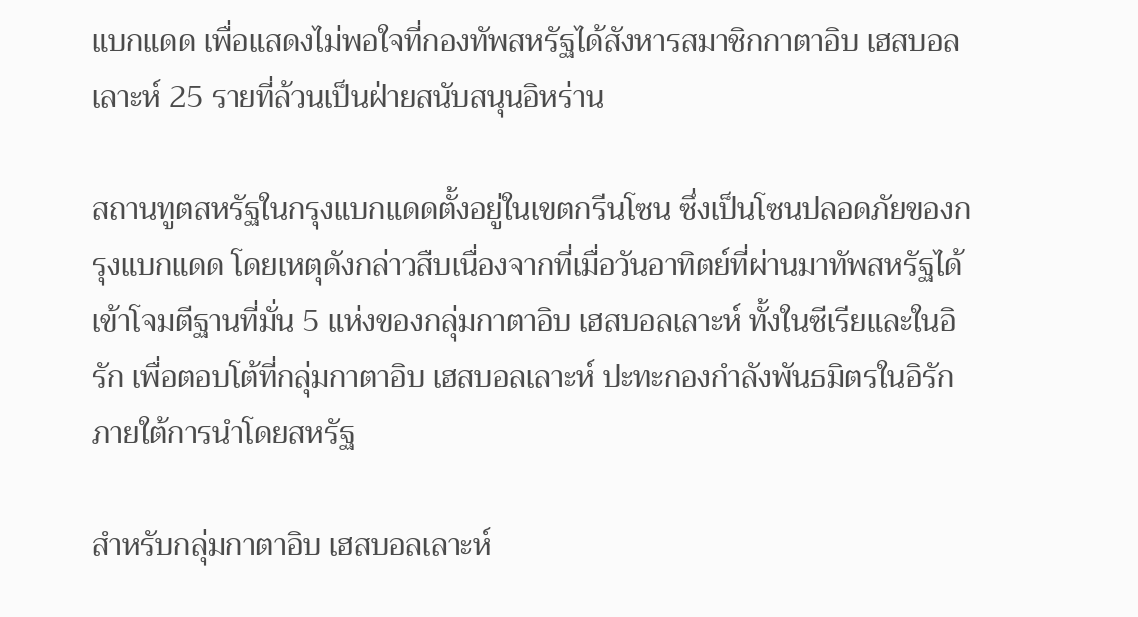แบกแดด เพื่อแสดงไม่พอใจที่กองทัพสหรัฐได้สังหารสมาชิกกาตาอิบ เฮสบอลเลาะห์ 25 รายที่ล้วนเป็นฝ่ายสนับสนุนอิหร่าน

สถานทูตสหรัฐในกรุงแบกแดดตั้งอยู่ในเขตกรีนโซน ซึ่งเป็นโซนปลอดภัยของกรุงแบกแดด โดยเหตุดังกล่าวสืบเนื่องจากที่เมื่อวันอาทิตย์ที่ผ่านมาทัพสหรัฐได้เข้าโจมตีฐานที่มั่น 5 แห่งของกลุ่มกาตาอิบ เฮสบอลเลาะห์ ทั้งในซีเรียและในอิรัก เพื่อตอบโต้ที่กลุ่มกาตาอิบ เฮสบอลเลาะห์ ปะทะกองกำลังพันธมิตรในอิรักภายใต้การนำโดยสหรัฐ

สำหรับกลุ่มกาตาอิบ เฮสบอลเลาะห์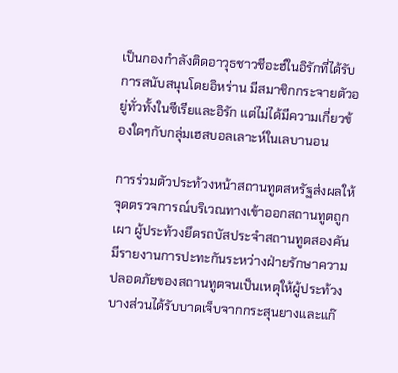เป็นกองกำลังติดอาวุธชาวชีอะฮ์ในอิรักที่ได้รับการสนับสนุนโดยอิหร่าน มีสมาชิกกระจายตัวอยู่ทั่วทั้งในซีเรียและอิรัก แต่ไม่ได้มีความเกี่ยวข้องใดๆกับกลุ่มเฮสบอลเลาะห์ในเลบานอน

การร่วมตัวประท้วงหน้าสถานทูตสหรัฐส่งผลให้จุดตรวจการณ์บริเวณทางเข้าออกสถานทูตถูกเผา ผู้ประท้วงยึดรถบัสประจำสถานทูตสองคัน มีรายงานการปะทะกันระหว่างฝ่ายรักษาความปลอดภัยของสถานทูตจนเป็นเหตุให้ผู้ประท้วงบางส่วนได้รับบาดเจ็บจากกระสุนยางและแก๊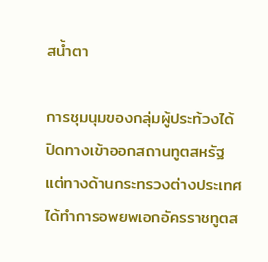สน้ำตา

การชุมนุมของกลุ่มผู้ประท้วงได้ปิดทางเข้าออกสถานทูตสหรัฐ แต่ทางด้านกระทรวงต่างประเทศได้ทำการอพยพเอกอัครราชทูตส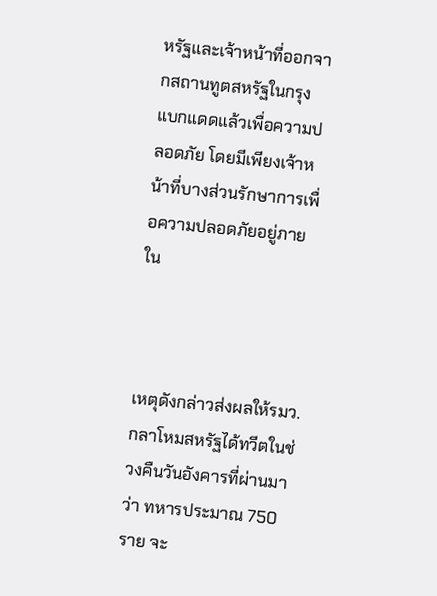หรัฐและเจ้าหน้าที่ออกจากสถานทูตสหรัฐในกรุงแบกแดดแล้วเพื่อความปลอดภัย โดยมีเพียงเจ้าหน้าที่บางส่วนรักษาการเพื่อความปลอดภัยอยู่ภายใน



เหตุดังกล่าวส่งผลให้รมว.กลาโหมสหรัฐได้ทวีตในช่วงคืนวันอังคารที่ผ่านมาว่า ทหารประมาณ 750 ราย จะ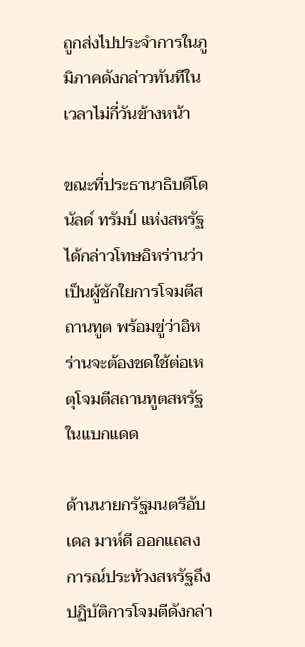ถูกส่งไปประจำการในภูมิภาคดังกล่าวทันทีในเวลาไม่กี่วันข้างหน้า

ขณะที่ประธานาธิบดีโดนัลด์ ทรัมป์ แห่งสหรัฐ ได้กล่าวโทษอิหร่านว่าเป็นผู้ชักใยการโจมตีสถานทูต พร้อมขู่ว่าอิหร่านจะต้องชดใช้ต่อเหตุโจมตีสถานทูตสหรัฐในแบกแดด

ด้านนายกรัฐมนตรีอับเดล มาห์ดี ออกแถลงการณ์ประท้วงสหรัฐถึงปฏิบัติการโจมตีดังกล่า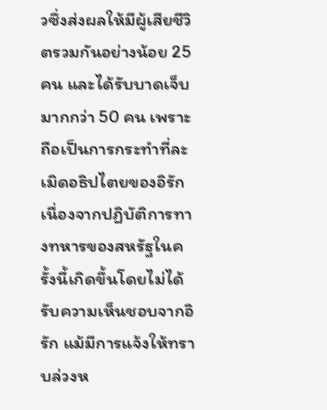วซึ่งส่งผลให้มีผู้เสียชีวิตรวมกันอย่างน้อย 25 คน และได้รับบาดเจ็บมากกว่า 50 คน เพราะถือเป็นการกระทำที่ละเมิดอธิปไตยของอิรัก เนื่องจากปฏิบัติการทางทหารของสหรัฐในครั้งนี้เกิดขึ้นโดยไม่ได้รับความเห็นชอบจากอิรัก แม้มีการแจ้งให้ทราบล่วงห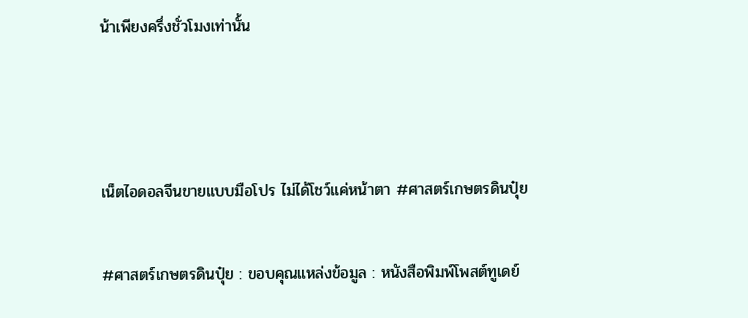น้าเพียงครึ่งชั่วโมงเท่านั้น



เน็ตไอดอลจีนขายแบบมือโปร ไม่ได้โชว์แค่หน้าตา #ศาสตร์เกษตรดินปุ๋ย

#ศาสตร์เกษตรดินปุ๋ย : ขอบคุณแหล่งข้อมูล : หนังสือพิมพ์โพสต์ทูเดย์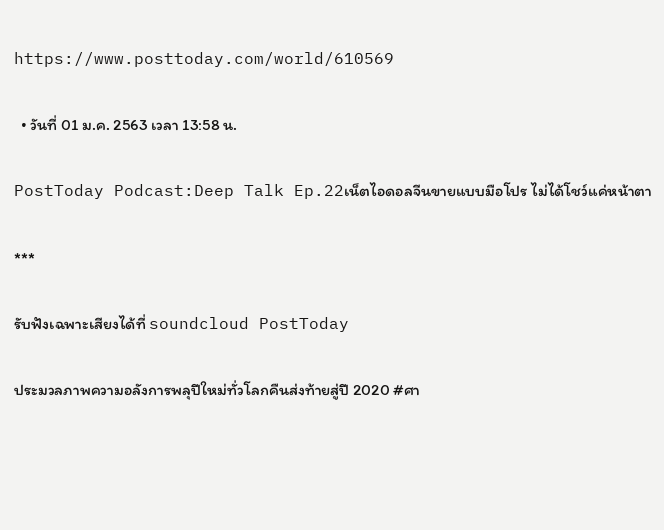https://www.posttoday.com/world/610569

  • วันที่ 01 ม.ค. 2563 เวลา 13:58 น.

PostToday Podcast:Deep Talk Ep.22เน็ตไอดอลจีนขายแบบมือโปร ไม่ได้โชว์แค่หน้าตา

***

รับฟังเฉพาะเสียงได้ที่ soundcloud PostToday

ประมวลภาพความอลังการพลุปีใหม่ทั่วโลกคืนส่งท้ายสู่ปี 2020 #ศา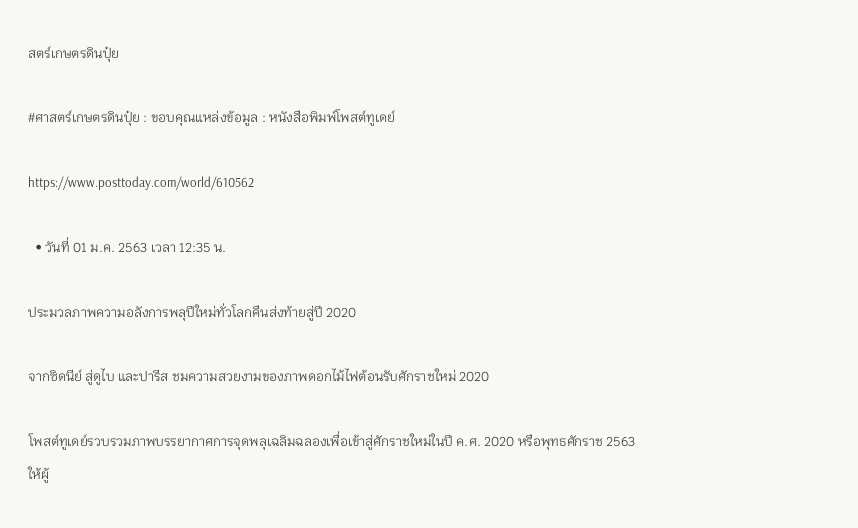สตร์เกษตรดินปุ๋ย

#ศาสตร์เกษตรดินปุ๋ย : ขอบคุณแหล่งข้อมูล : หนังสือพิมพ์โพสต์ทูเดย์

https://www.posttoday.com/world/610562

  • วันที่ 01 ม.ค. 2563 เวลา 12:35 น.

ประมวลภาพความอลังการพลุปีใหม่ทั่วโลกคืนส่งท้ายสู่ปี 2020

จากซิดนีย์ สู่ดูไบ และปารีส ชมความสวยงามของภาพดอกไม้ไฟต้อนรับศักราชใหม่ 2020

โพสต์ทูเดย์รวบรวมภาพบรรยากาศการจุดพลุเฉลิมฉลองเพื่อเข้าสู่ศักราชใหม่ในปี ค.ศ. 2020 หรือพุทธศักราช 2563 ให้ผู้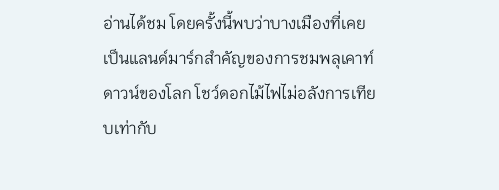อ่านได้ชม โดยครั้งนี้พบว่าบางเมืองที่เคยเป็นแลนด์มาร์กสำคัญของการชมพลุเคาท์ดาวน์ของโลก โชว์ดอกไม้ไฟไม่อลังการเทียบเท่ากับ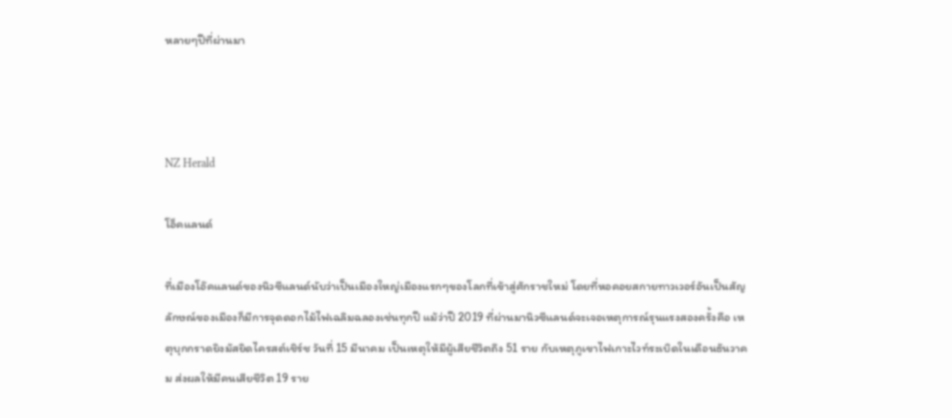หลายๆปีที่ผ่านมา



NZ Herald

โอ็คแลนด์

ที่เมืองโอ๊คแลนด์ของนิวซีแลนด์นับว่าเป็นเมืองใหญ่เมืองแรกๆของโลกที่เข้าสู่ศักราชใหม่ โดยที่หอคอยสกายทาวเวอร์อันเป็นสัญลักษณ์ของเมืองก็มีการจุดดอกไม้ไฟเฉลิมฉลองเช่นทุกปี แม้ว่าปี 2019 ที่ผ่านมานิวซีแลนด์จะเจอเหตุการณ์รุนแรงสองครั้งคือ เหตุบุกกราดยิงมัสยิดไครสต์เชิร์ช วันที่ 15 มีนาคม เป็นเหตุให้มีผู้เสียชีวิตถึง 51 ราย กับเหตุภูเขาไฟเกาะไวท์ระเบิดในเดือนธันวาคม ส่งผลให้มีคนเสียชีวิต 19 ราย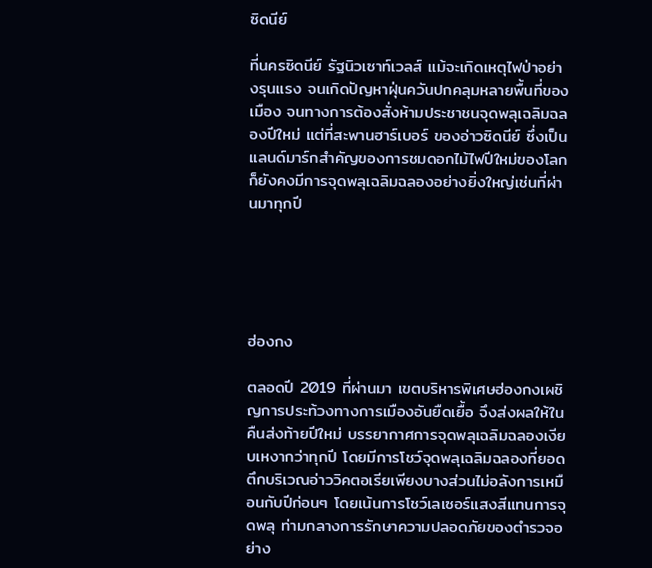ซิดนีย์

ที่นครซิดนีย์ รัฐนิวเซาท์เวลส์ แม้จะเกิดเหตุไฟป่าอย่างรุนแรง จนเกิดปัญหาฝุ่นควันปกคลุมหลายพื้นที่ของเมือง จนทางการต้องสั่งห้ามประชาชนจุดพลุเฉลิมฉลองปีใหม่ แต่ที่สะพานฮาร์เบอร์ ของอ่าวซิดนีย์ ซึ่งเป็นแลนด์มาร์กสำคัญของการชมดอกไม้ไฟปีใหม่ของโลก ก็ยังคงมีการจุดพลุเฉลิมฉลองอย่างยิ่งใหญ่เช่นที่ผ่านมาทุกปี





ฮ่องกง

ตลอดปี 2019 ที่ผ่านมา เขตบริหารพิเศษฮ่องกงเผชิญการประท้วงทางการเมืองอันยืดเยื้อ จึงส่งผลให้ในคืนส่งท้ายปีใหม่ บรรยากาศการจุดพลุเฉลิมฉลองเงียบเหงากว่าทุกปี โดยมีการโชว์จุดพลุเฉลิมฉลองที่ยอดตึกบริเวณอ่าววิคตอเรียเพียงบางส่วนไม่อลังการเหมือนกับปีก่อนๆ โดยเน้นการโชว์เลเซอร์แสงสีแทนการจุดพลุ ท่ามกลางการรักษาความปลอดภัยของตำรวจอย่าง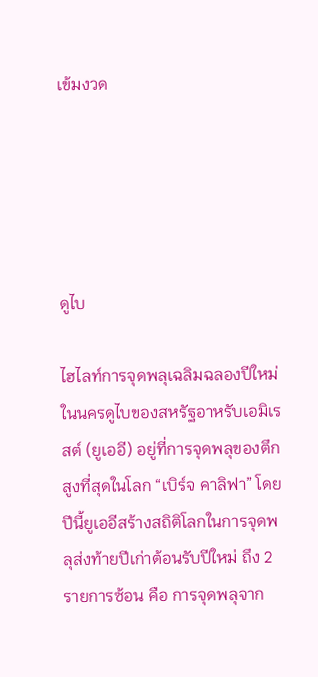เข้มงวด





ดูไบ

ไฮไลท์การจุดพลุเฉลิมฉลองปีใหม่ในนครดูไบของสหรัฐอาหรับเอมิเรสต์ (ยูเออี) อยู่ที่การจุดพลุของตึกสูงที่สุดในโลก “เบิร์จ คาลิฟา” โดยปีนี้ยูเออีสร้างสถิติโลกในการจุดพลุส่งท้ายปีเก่าต้อนรับปีใหม่ ถึง 2 รายการซ้อน คือ การจุดพลุจาก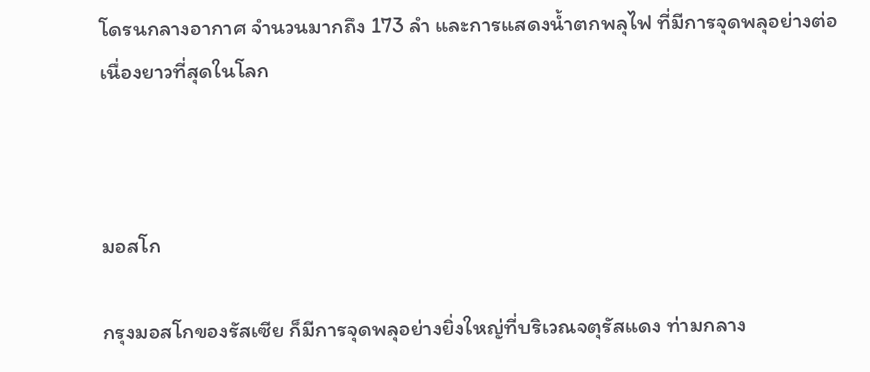โดรนกลางอากาศ จำนวนมากถึง 173 ลำ และการแสดงน้ำตกพลุไฟ ที่มีการจุดพลุอย่างต่อเนื่องยาวที่สุดในโลก



มอสโก

กรุงมอสโกของรัสเซีย ก็มีการจุดพลุอย่างยิ่งใหญ่ที่บริเวณจตุรัสแดง ท่ามกลาง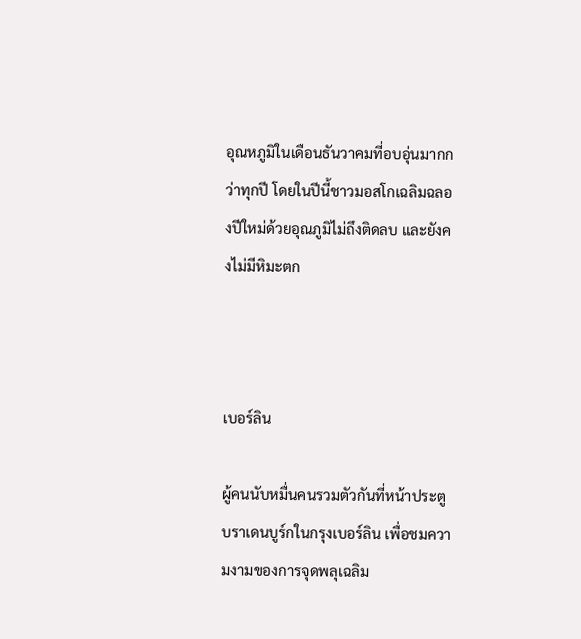อุณหภูมิในเดือนธันวาคมที่อบอุ่นมากกว่าทุกปี โดยในปีนี้ชาวมอสโกเฉลิมฉลองปีใหม่ด้วยอุณภูมิไม่ถึงติดลบ และยังคงไม่มีหิมะตก



เบอร์ลิน

ผู้คนนับหมื่นคนรวมตัวกันที่หน้าประตูบราเดนบูร์กในกรุงเบอร์ลิน เพื่อชมความงามของการจุดพลุเฉลิม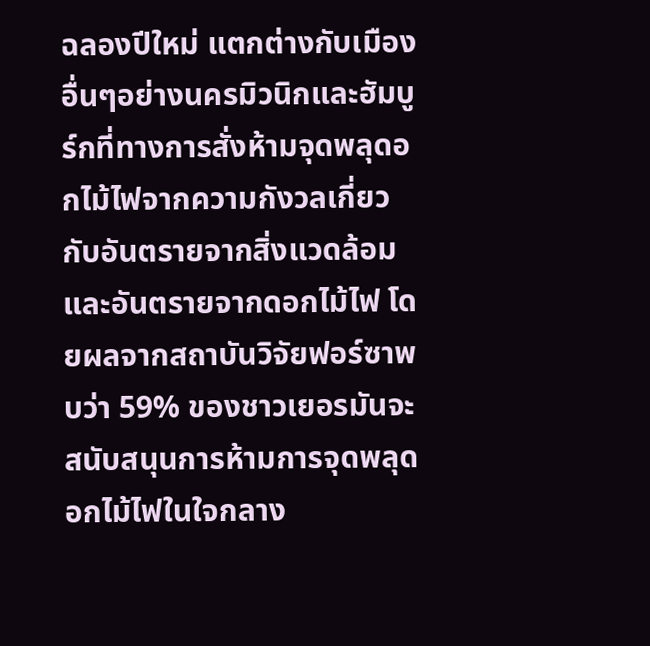ฉลองปีใหม่ แตกต่างกับเมืองอื่นๆอย่างนครมิวนิกและฮัมบูร์กที่ทางการสั่งห้ามจุดพลุดอกไม้ไฟจากความกังวลเกี่ยวกับอันตรายจากสิ่งแวดล้อมและอันตรายจากดอกไม้ไฟ โดยผลจากสถาบันวิจัยฟอร์ซาพบว่า 59% ของชาวเยอรมันจะสนับสนุนการห้ามการจุดพลุดอกไม้ไฟในใจกลาง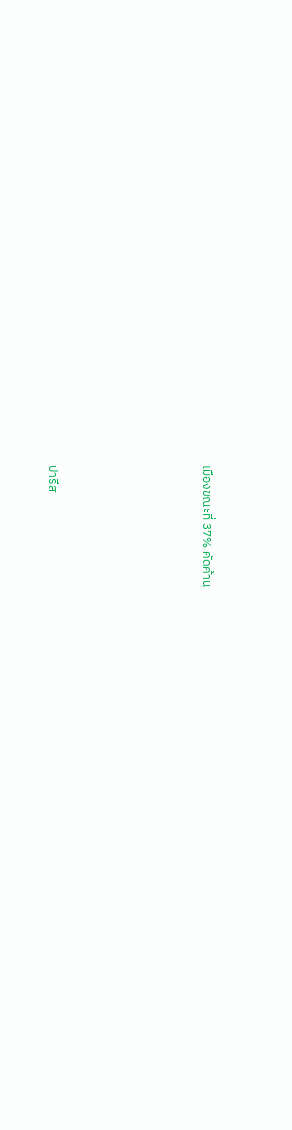เมืองขณะที่ 37% คัดค้าน





ปารีส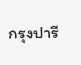กรุงปารี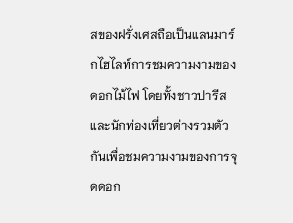สของฝรั่งเศสถือเป็นแลนมาร์กไฮไลท์การชมความงามของดอกไม้ไฟ โดยทั้งชาวปารีสและนักท่องเที่ยวต่างรวมตัวกันเพื่อชมความงามของการจุดดอก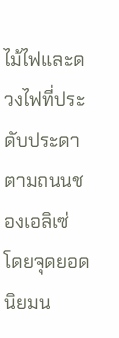ไม้ไฟและดวงไฟที่ประดับประดาตามถนนชองเอลิเซ่ โดยจุดยอดนิยมน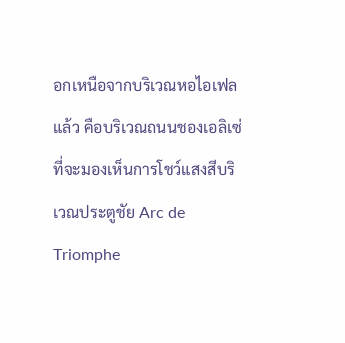อกเหนือจากบริเวณหอไอเฟลแล้ว คือบริเวณถนนชองเอลิเซ่ที่จะมองเห็นการโชว์แสงสีบริเวณประตูชัย Arc de Triomphe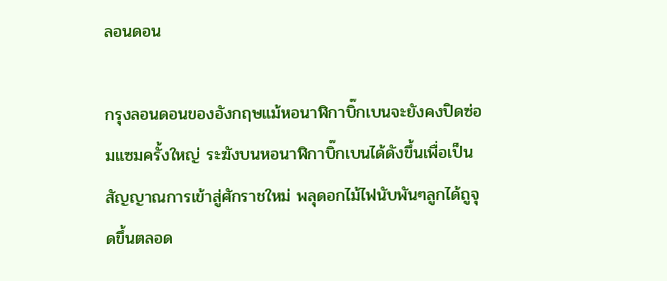ลอนดอน

กรุงลอนดอนของอังกฤษแม้หอนาฬิกาบิ๊กเบนจะยังคงปิดซ่อมแซมครั้งใหญ่ ระฆังบนหอนาฬิกาบิ๊กเบนได้ดังขึ้นเพื่อเป็นสัญญาณการเข้าสู่ศักราชใหม่ พลุดอกไม้ไฟนับพันๆลูกได้ถูจุดขึ้นตลอด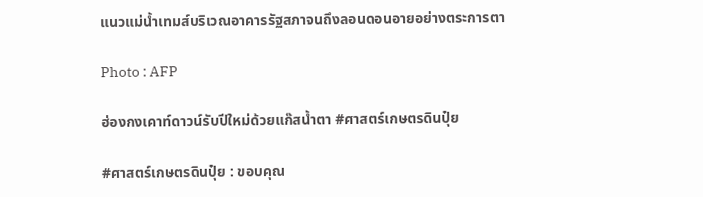แนวแม่น้ำเทมส์บริเวณอาคารรัฐสภาจนถึงลอนดอนอายอย่างตระการตา

Photo : AFP

ฮ่องกงเคาท์ดาวน์รับปีใหม่ด้วยแก๊สน้ำตา #ศาสตร์เกษตรดินปุ๋ย

#ศาสตร์เกษตรดินปุ๋ย : ขอบคุณ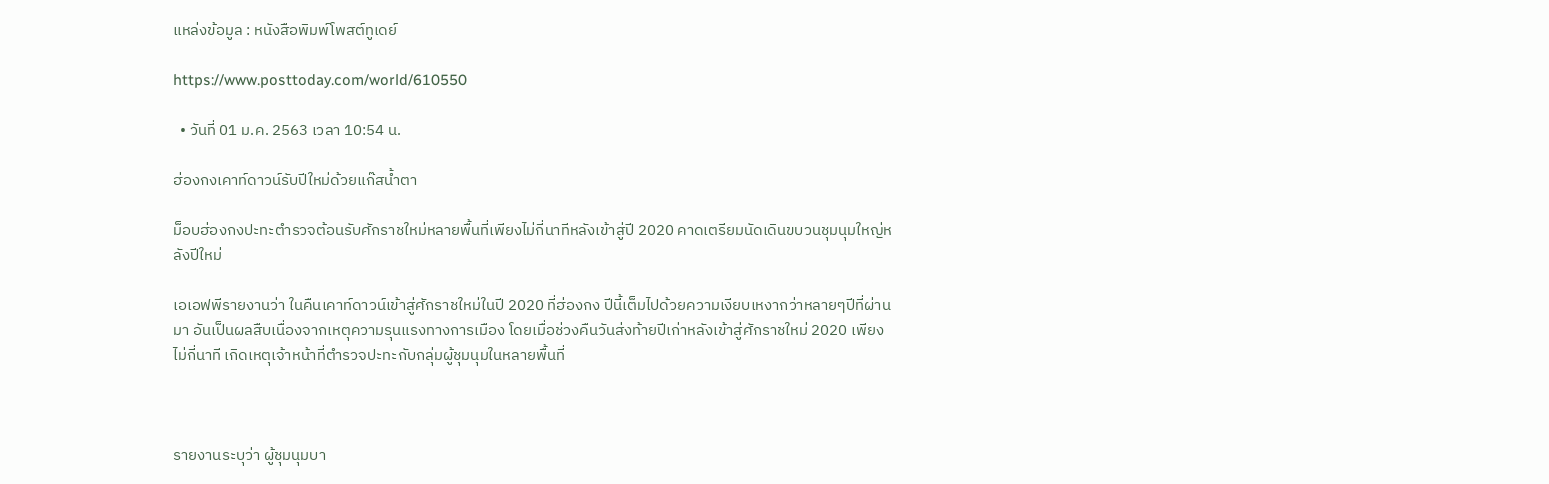แหล่งข้อมูล : หนังสือพิมพ์โพสต์ทูเดย์

https://www.posttoday.com/world/610550

  • วันที่ 01 ม.ค. 2563 เวลา 10:54 น.

ฮ่องกงเคาท์ดาวน์รับปีใหม่ด้วยแก๊สน้ำตา

ม็อบฮ่องกงปะทะตำรวจต้อนรับศักราชใหม่หลายพื้นที่เพียงไม่กี่นาทีหลังเข้าสู่ปี 2020 คาดเตรียมนัดเดินขบวนชุมนุมใหญ่หลังปีใหม่

เอเอฟพีรายงานว่า ในคืนเคาท์ดาวน์เข้าสู่ศักราชใหม่ในปี 2020 ที่ฮ่องกง ปีนี้เต็มไปด้วยความเงียบเหงากว่าหลายๆปีที่ผ่านมา อันเป็นผลสืบเนื่องจากเหตุความรุนแรงทางการเมือง โดยเมื่อช่วงคืนวันส่งท้ายปีเก่าหลังเข้าสู่ศักราชใหม่ 2020 เพียงไม่กี่นาที เกิดเหตุเจ้าหน้าที่ตำรวจปะทะกับกลุ่มผู้ชุมนุมในหลายพื้นที่



รายงานระบุว่า ผู้ชุมนุมบา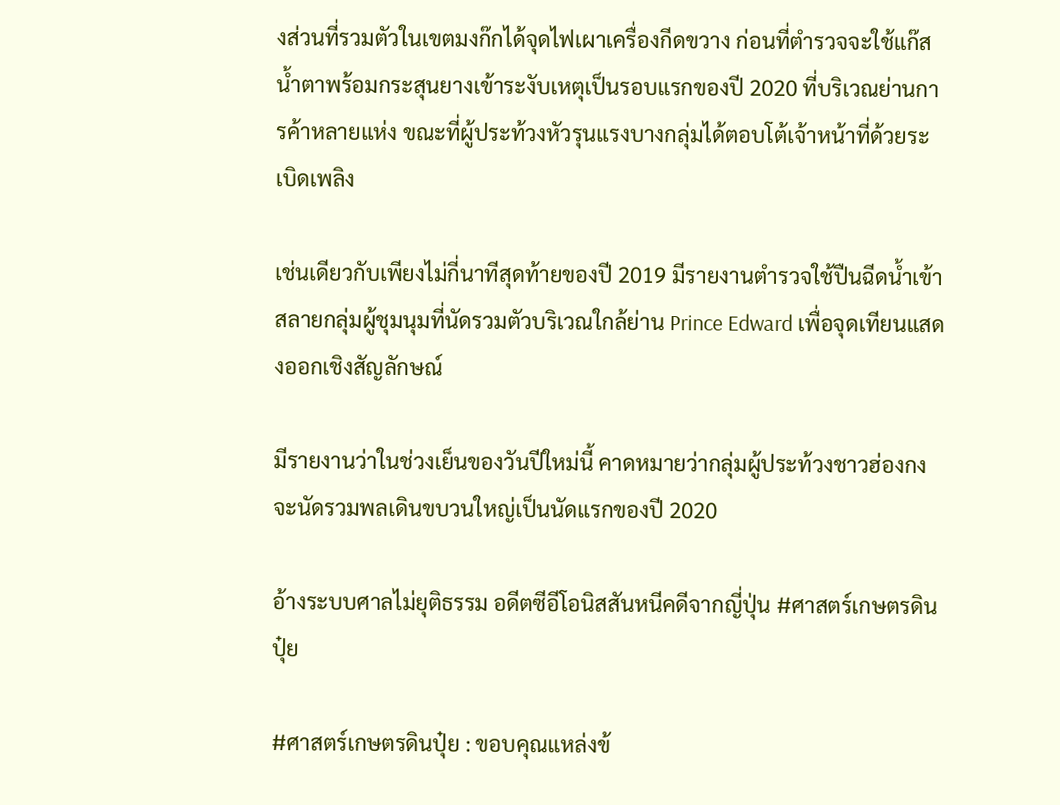งส่วนที่รวมตัวในเขตมงก๊กได้จุดไฟเผาเครื่องกีดขวาง ก่อนที่ตำรวจจะใช้แก๊สน้ำตาพร้อมกระสุนยางเข้าระงับเหตุเป็นรอบแรกของปี 2020 ที่บริเวณย่านการค้าหลายแห่ง ขณะที่ผู้ประท้วงหัวรุนแรงบางกลุ่มได้ตอบโต้เจ้าหน้าที่ด้วยระเบิดเพลิง

เช่นเดียวกับเพียงไม่กี่นาทีสุดท้ายของปี 2019 มีรายงานตำรวจใช้ปืนฉีดน้ำเข้าสลายกลุ่มผู้ชุมนุมที่นัดรวมตัวบริเวณใกล้ย่าน Prince Edward เพื่อจุดเทียนแสดงออกเชิงสัญลักษณ์

มีรายงานว่าในช่วงเย็นของวันปีใหม่นี้ คาดหมายว่ากลุ่มผู้ประท้วงชาวฮ่องกงจะนัดรวมพลเดินขบวนใหญ่เป็นนัดแรกของปี 2020

อ้างระบบศาลไม่ยุติธรรม อดีตซีอีโอนิสสันหนีคดีจากญี่ปุ่น #ศาสตร์เกษตรดินปุ๋ย

#ศาสตร์เกษตรดินปุ๋ย : ขอบคุณแหล่งข้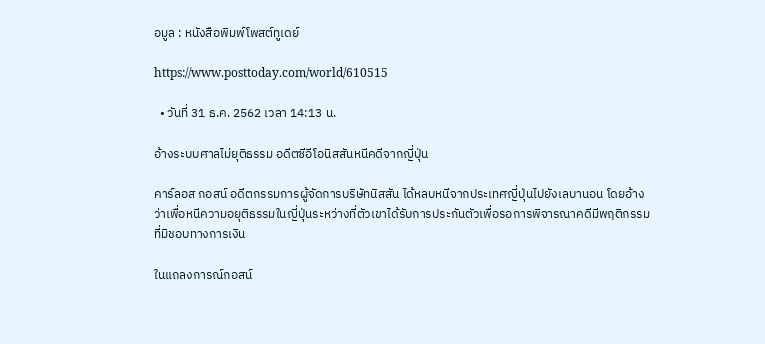อมูล : หนังสือพิมพ์โพสต์ทูเดย์

https://www.posttoday.com/world/610515

  • วันที่ 31 ธ.ค. 2562 เวลา 14:13 น.

อ้างระบบศาลไม่ยุติธรรม อดีตซีอีโอนิสสันหนีคดีจากญี่ปุ่น

คาร์ลอส กอสน์ อดีตกรรมการผู้จัดการบริษัทนิสสัน ได้หลบหนีจากประเทศญี่ปุ่นไปยังเลบานอน โดยอ้างว่าเพื่อหนีความอยุติธรรมในญี่ปุ่นระหว่างที่ตัวเขาได้รับการประกันตัวเพื่อรอการพิจารณาคดีมีพฤติกรรมที่มิชอบทางการเงิน

ในแถลงการณ์กอสน์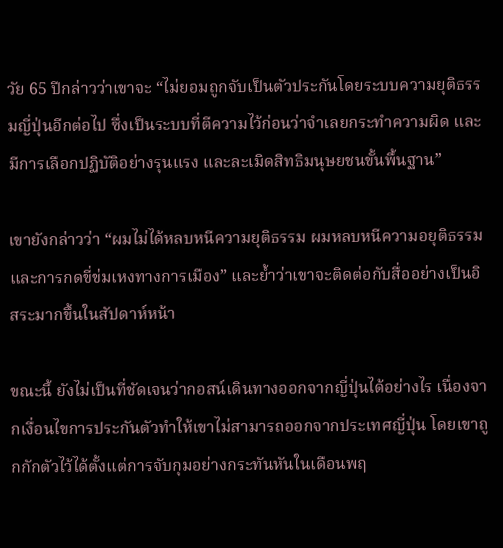วัย 65 ปีกล่าวว่าเขาจะ “ไม่ยอมถูกจับเป็นตัวประกันโดยระบบความยุติธรรมญี่ปุ่นอีกต่อไป ซึ่งเป็นระบบที่ตีความไว้ก่อนว่าจำเลยกระทำความผิด และมีการเลือกปฏิบัติอย่างรุนแรง และละเมิดสิทธิมนุษยชนขั้นพื้นฐาน”

เขายังกล่าวว่า “ผมไม่ได้หลบหนีความยุติธรรม ผมหลบหนีความอยุติธรรมและการกดขี่ข่มเหงทางการเมือง” และย้ำว่าเขาจะติดต่อกับสื่ออย่างเป็นอิสระมากขึ้นในสัปดาห์หน้า

ขณะนี้ ยังไม่เป็นที่ชัดเจนว่ากอสน์เดินทางออกจากญี่ปุ่นได้อย่างไร เนื่องจากเงื่อนไขการประกันตัวทำให้เขาไม่สามารถออกจากประเทศญี่ปุ่น โดยเขาถูกกักตัวไว้ได้ตั้งแต่การจับกุมอย่างกระทันหันในเดือนพฤ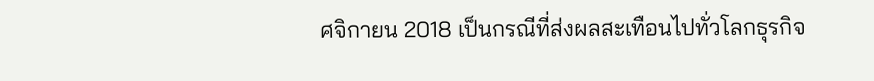ศจิกายน 2018 เป็นกรณีที่ส่งผลสะเทือนไปทั่วโลกธุรกิจ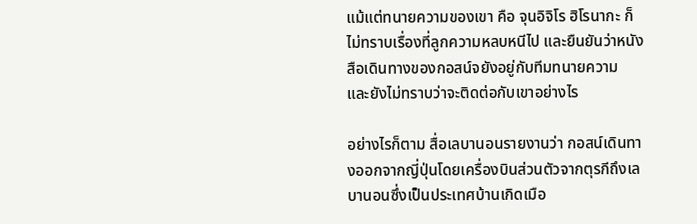แม้แต่ทนายความของเขา คือ จุนอิจิโร ฮิโรนากะ ก็ไม่ทราบเรื่องที่ลูกความหลบหนีไป และยืนยันว่าหนังสือเดินทางของกอสน์จยังอยู่กับทีมทนายความ และยังไม่ทราบว่าจะติดต่อกับเขาอย่างไร

อย่างไรก็ตาม สื่อเลบานอนรายงานว่า กอสน์เดินทางออกจากญี่ปุ่นโดยเครื่องบินส่วนตัวจากตุรกีถึงเลบานอนซึ่งเป็นประเทศบ้านเกิดเมือ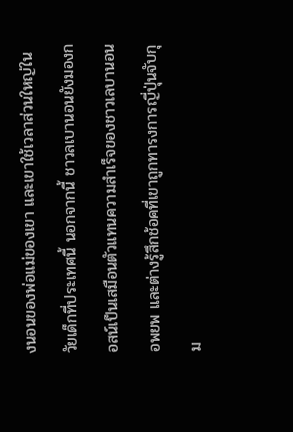งนอนของพ่อแม่ของเขา และเขาใช้เวลาส่วนใหญ่ในวัยเด็กที่ประเทศนี้ นอกจากนี้ ชาวลเบานอนยังมองกอสน์เป็นเสมือนตัวแทนความสำเร็จของชาวเลบานอนอพยพ และต่างรู้สึกช้อคที่เขาถูกทารงการญี่ปุ่นจับกุม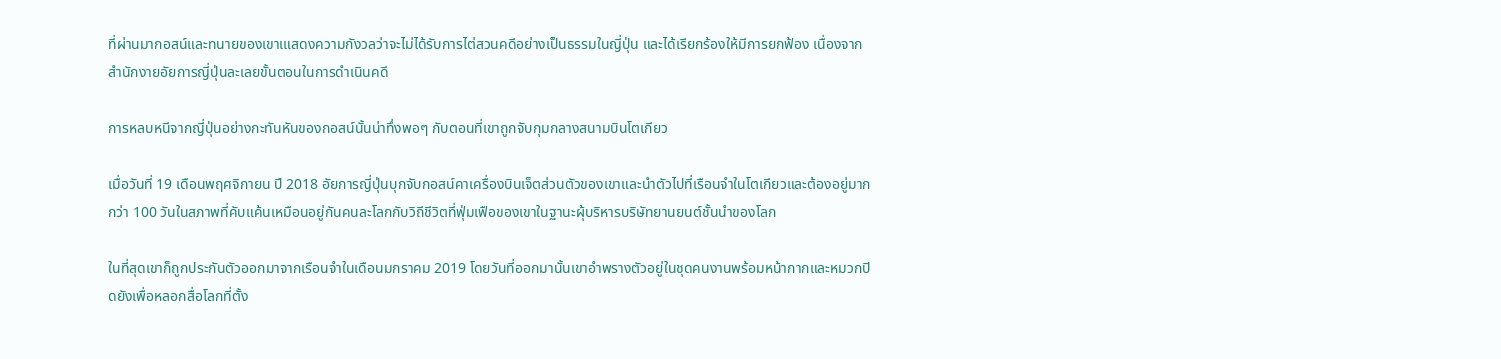ที่ผ่านมากอสน์และทนายของเขาเแสดงความกังวลว่าจะไม่ได้รับการไต่สวนคดีอย่างเป็นธรรมในญี่ปุ่น และได้เรียกร้องให้มีการยกฟ้อง เนื่องจากสำนักงายอัยการญี่ปุ่นละเลยขั้นตอนในการดำเนินคดี

การหลบหนีจากญี่ปุ่นอย่างกะทันหันของกอสน์นั้นน่าทึ่งพอๆ กับตอนที่เขาถูกจับกุมกลางสนามบินโตเกียว

เมื่อวันที่ 19 เดือนพฤศจิกายน ปี 2018 อัยการญี่ปุ่นบุกจับกอสน์คาเครื่องบินเจ็ตส่วนตัวของเขาและนำตัวไปที่เรือนจำในโตเกียวและต้องอยู่มากกว่า 100 วันในสภาพที่คับแค้นเหมือนอยู่กันคนละโลกกับวิถีชีวิตที่ฟุ่มเฟือของเขาในฐานะผุ้บริหารบริษัทยานยนต์ชั้นนำของโลก

ในที่สุดเขาก็ถูกประกันตัวออกมาจากเรือนจำในเดือนมกราคม 2019 โดยวันที่ออกมานั้นเขาอำพรางตัวอยู่ในชุดคนงานพร้อมหน้ากากและหมวกปิดยังเพื่อหลอกสื่อโลกที่ตั้ง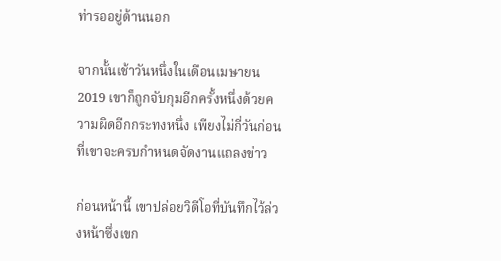ท่ารออยู่ด้านนอก

จากนั้นเช้าวันหนึ่งในเดือนเมษายน 2019 เขาก็ถูกจับกุมอีกครั้งหนึ่งด้วยความผิดอีกกระทงหนึ่ง เพียงไม่กี่วันก่อนที่เขาจะครบกำหนดจัดงานแถลงข่าว

ก่อนหน้านี้ เขาปล่อยวิดีโอที่บันทึกไว้ล่วงหน้าซึ่งเขก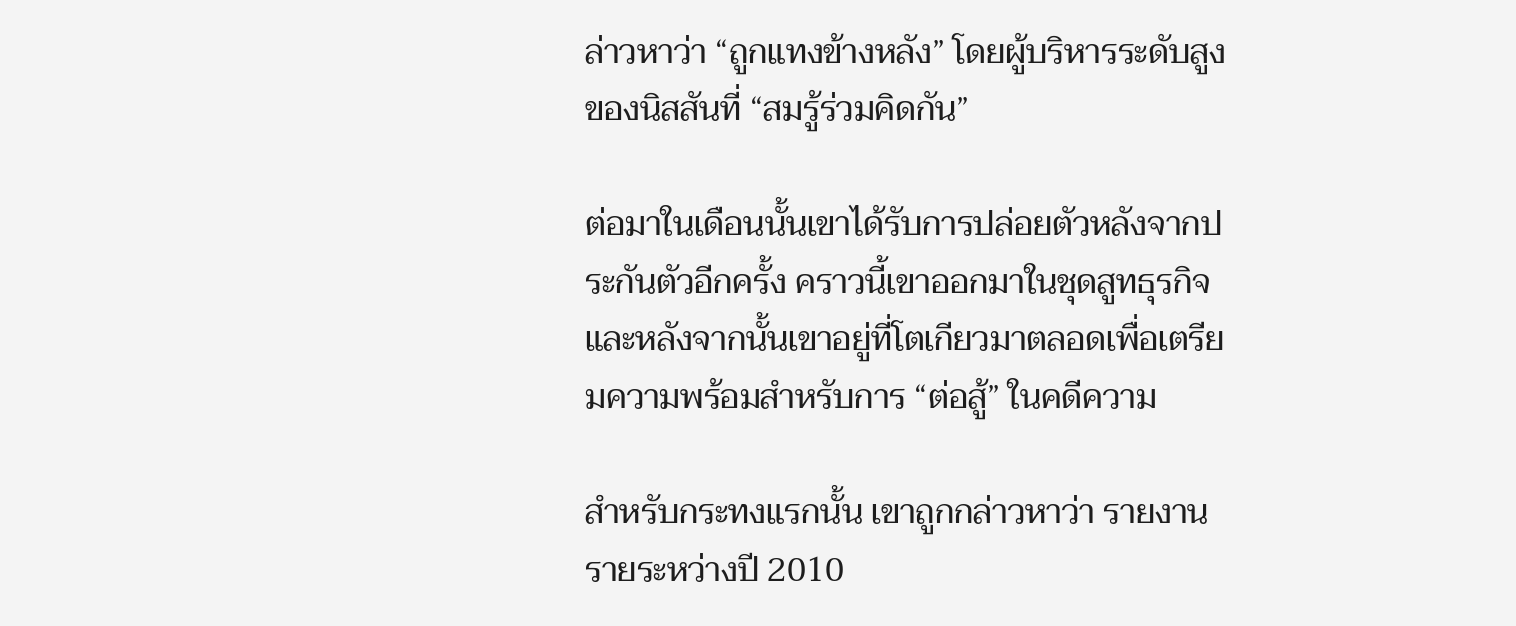ล่าวหาว่า “ถูกแทงข้างหลัง” โดยผู้บริหารระดับสูงของนิสสันที่ “สมรู้ร่วมคิดกัน”

ต่อมาในเดือนนั้นเขาได้รับการปล่อยตัวหลังจากประกันตัวอีกครั้ง คราวนี้เขาออกมาในชุดสูทธุรกิจ และหลังจากนั้นเขาอยู่ที่โตเกียวมาตลอดเพื่อเตรียมความพร้อมสำหรับการ “ต่อสู้” ในคดีความ

สำหรับกระทงแรกนั้น เขาถูกกล่าวหาว่า รายงานรายระหว่างปี 2010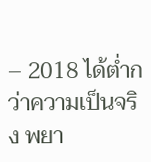– 2018 ได้ต่ำกว่าความเป็นจริง พยา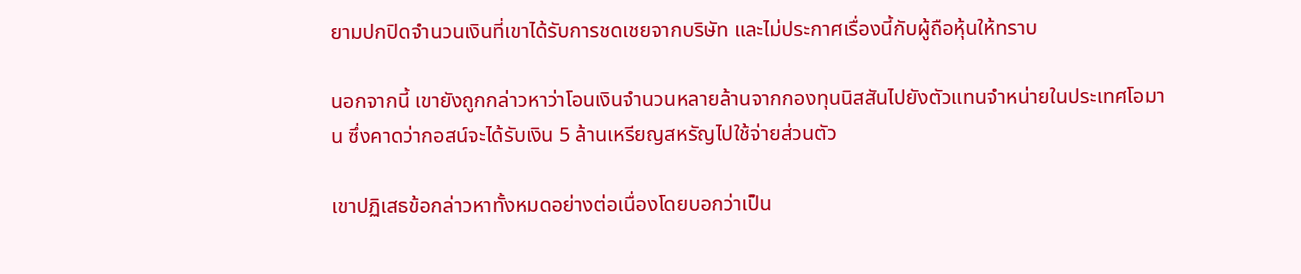ยามปกปิดจำนวนเงินที่เขาได้รับการชดเชยจากบริษัท และไม่ประกาศเรื่องนี้กับผู้ถือหุ้นให้ทราบ

นอกจากนี้ เขายังถูกกล่าวหาว่าโอนเงินจำนวนหลายล้านจากกองทุนนิสสันไปยังตัวแทนจำหน่ายในประเทศโอมาน ซึ่งคาดว่ากอสน์จะได้รับเงิน 5 ล้านเหรียญสหรัญไปใช้จ่ายส่วนตัว

เขาปฏิเสธข้อกล่าวหาทั้งหมดอย่างต่อเนื่องโดยบอกว่าเป็น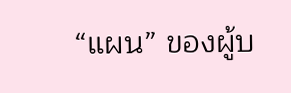“แผน” ของผู้บ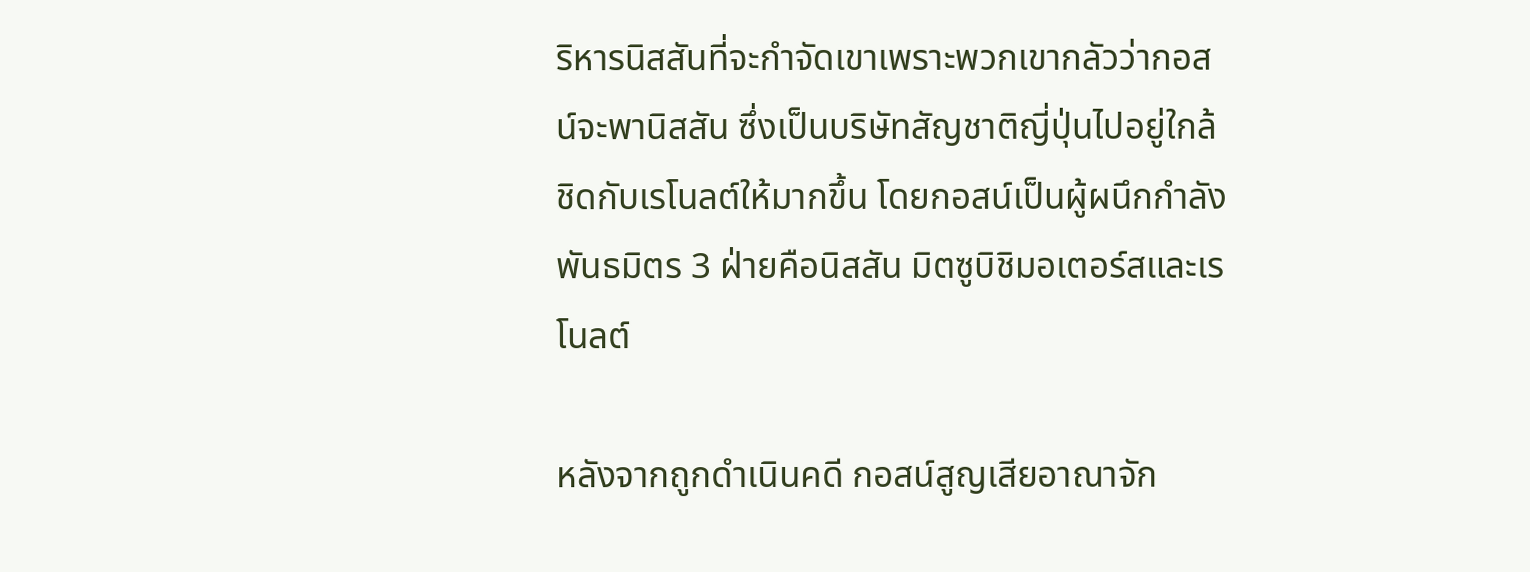ริหารนิสสันที่จะกำจัดเขาเพราะพวกเขากลัวว่ากอสน์จะพานิสสัน ซึ่งเป็นบริษัทสัญชาติญี่ปุ่นไปอยู่ใกล้ชิดกับเรโนลต์ให้มากขึ้น โดยกอสน์เป็นผู้ผนึกกำลังพันธมิตร 3 ฝ่ายคือนิสสัน มิตซูบิชิมอเตอร์สและเรโนลต์

หลังจากถูกดำเนินคดี กอสน์สูญเสียอาณาจัก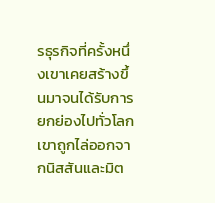รธุรกิจที่ครั้งหนึ่งเขาเคยสร้างขึ้นมาจนได้รับการยกย่องไปทั่วโลก เขาถูกไล่ออกจากนิสสันและมิต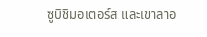ซูบิชิมอเตอร์ส และเขาลาอ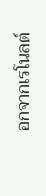อกจากเรโนลต์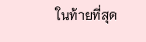ในท้ายที่สุด